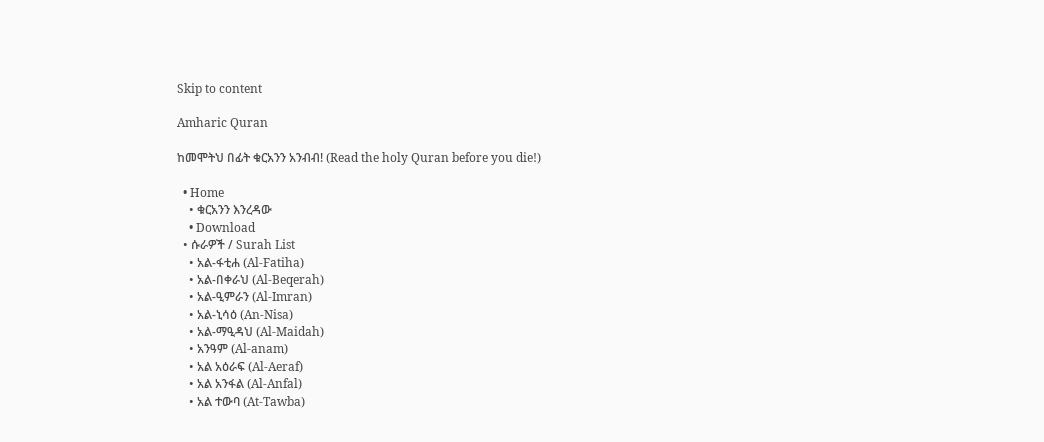Skip to content

Amharic Quran

ከመሞትህ በፊት ቁርአንን አንብብ! (Read the holy Quran before you die!)

  • Home
    • ቁርአንን እንረዳው
    • Download
  • ሱራዎች / Surah List
    • አል-ፋቲሐ (Al-Fatiha)
    • አል-በቀራህ (Al-Beqerah)
    • አል-ዒምራን (Al-Imran)
    • አል-ኒሳዕ (An-Nisa)
    • አል-ማዒዳህ (Al-Maidah)
    • አንዓም (Al-anam)
    • አል አዕራፍ (Al-Aeraf)
    • አል አንፋል (Al-Anfal)
    • አል ተውባ (At-Tawba)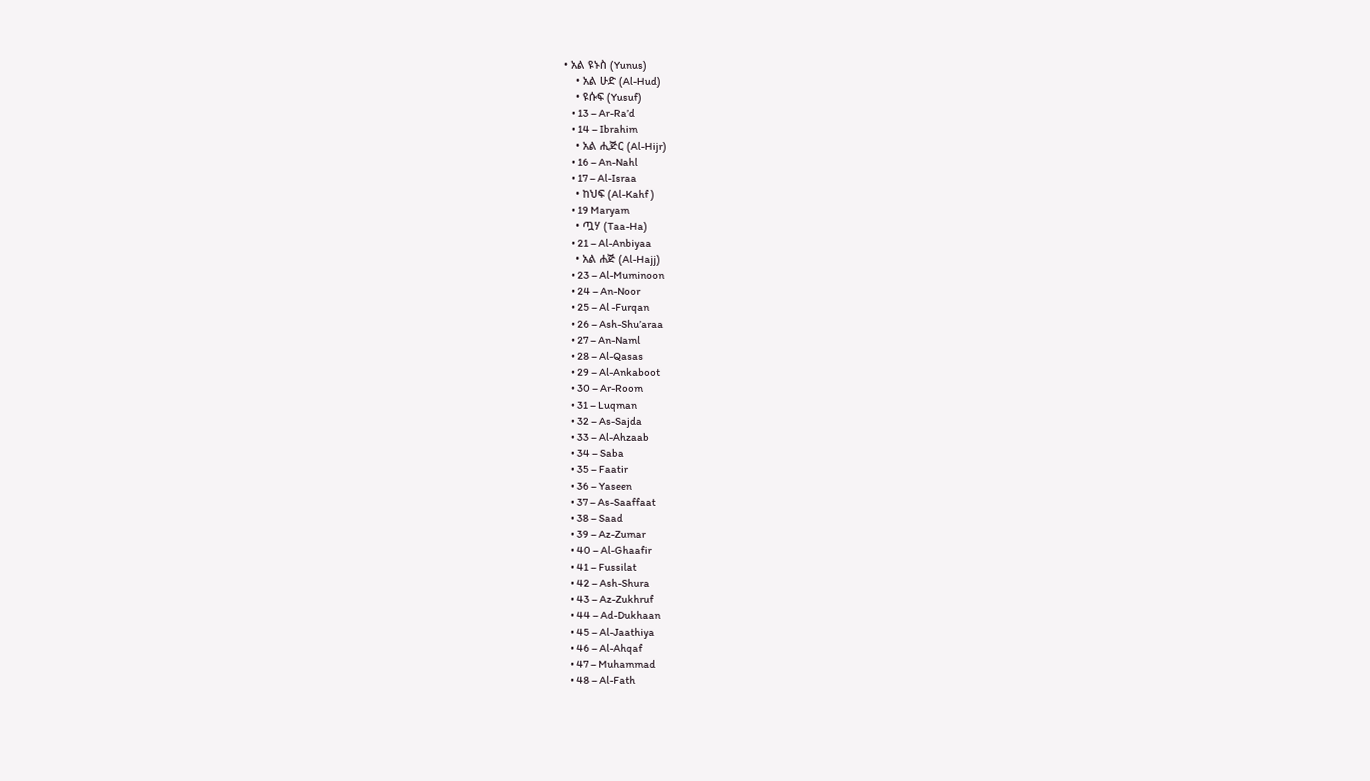• አል ዩኑስ (Yunus)
    • አል ሁድ (Al-Hud)
    • ዩሱፍ (Yusuf)
    • 13 – Ar-Ra’d
    • 14 – Ibrahim
    • አል ሒጅር (Al-Hijr)
    • 16 – An-Nahl
    • 17 – Al-Israa
    • ከህፍ (Al-Kahf )
    • 19 Maryam
    • ጧሃ (Taa-Ha)
    • 21 – Al-Anbiyaa
    • አል ሐጅ (Al-Hajj)
    • 23 – Al-Muminoon
    • 24 – An-Noor
    • 25 – Al -Furqan
    • 26 – Ash-Shu’araa
    • 27 – An-Naml
    • 28 – Al-Qasas
    • 29 – Al-Ankaboot
    • 30 – Ar-Room
    • 31 – Luqman
    • 32 – As-Sajda
    • 33 – Al-Ahzaab
    • 34 – Saba
    • 35 – Faatir
    • 36 – Yaseen
    • 37 – As-Saaffaat
    • 38 – Saad
    • 39 – Az-Zumar
    • 40 – Al-Ghaafir
    • 41 – Fussilat
    • 42 – Ash-Shura
    • 43 – Az-Zukhruf
    • 44 – Ad-Dukhaan
    • 45 – Al-Jaathiya
    • 46 – Al-Ahqaf
    • 47 – Muhammad
    • 48 – Al-Fath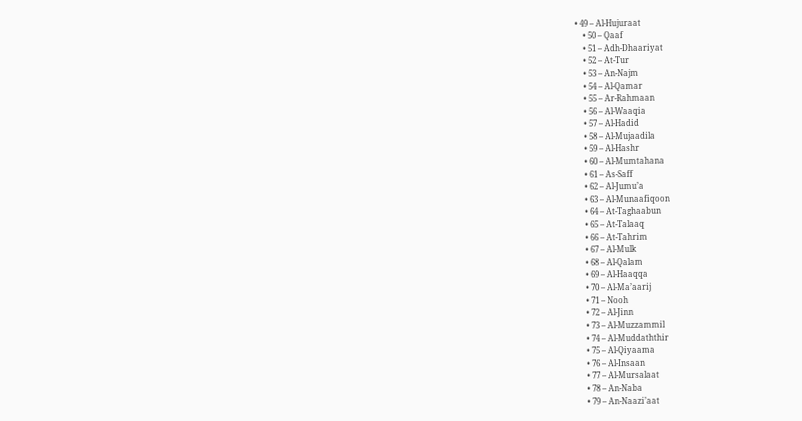• 49 – Al-Hujuraat
    • 50 – Qaaf
    • 51 – Adh-Dhaariyat
    • 52 – At-Tur
    • 53 – An-Najm
    • 54 – Al-Qamar
    • 55 – Ar-Rahmaan
    • 56 – Al-Waaqia
    • 57 – Al-Hadid
    • 58 – Al-Mujaadila
    • 59 – Al-Hashr
    • 60 – Al-Mumtahana
    • 61 – As-Saff
    • 62 – Al-Jumu’a
    • 63 – Al-Munaafiqoon
    • 64 – At-Taghaabun
    • 65 – At-Talaaq
    • 66 – At-Tahrim
    • 67 – Al-Mulk
    • 68 – Al-Qalam
    • 69 – Al-Haaqqa
    • 70 – Al-Ma’aarij
    • 71 – Nooh
    • 72 – Al-Jinn
    • 73 – Al-Muzzammil
    • 74 – Al-Muddaththir
    • 75 – Al-Qiyaama
    • 76 – Al-Insaan
    • 77 – Al-Mursalaat
    • 78 – An-Naba
    • 79 – An-Naazi’aat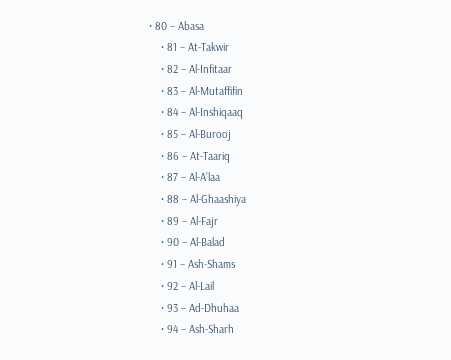• 80 – Abasa
    • 81 – At-Takwir
    • 82 – Al-Infitaar
    • 83 – Al-Mutaffifin
    • 84 – Al-Inshiqaaq
    • 85 – Al-Burooj
    • 86 – At-Taariq
    • 87 – Al-A’laa
    • 88 – Al-Ghaashiya
    • 89 – Al-Fajr
    • 90 – Al-Balad
    • 91 – Ash-Shams
    • 92 – Al-Lail
    • 93 – Ad-Dhuhaa
    • 94 – Ash-Sharh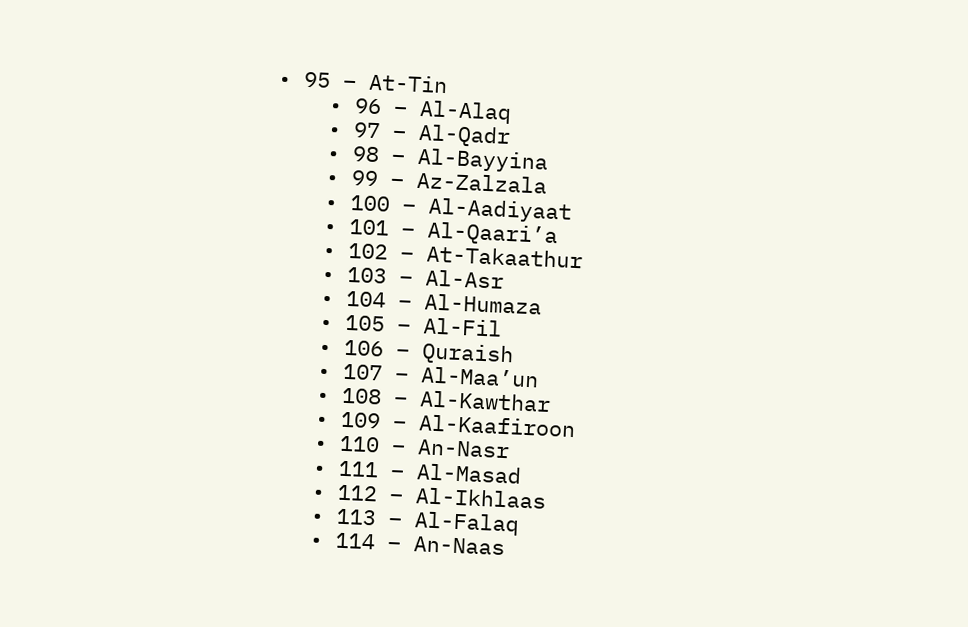• 95 – At-Tin
    • 96 – Al-Alaq
    • 97 – Al-Qadr
    • 98 – Al-Bayyina
    • 99 – Az-Zalzala
    • 100 – Al-Aadiyaat
    • 101 – Al-Qaari’a
    • 102 – At-Takaathur
    • 103 – Al-Asr
    • 104 – Al-Humaza
    • 105 – Al-Fil
    • 106 – Quraish
    • 107 – Al-Maa’un
    • 108 – Al-Kawthar
    • 109 – Al-Kaafiroon
    • 110 – An-Nasr
    • 111 – Al-Masad
    • 112 – Al-Ikhlaas
    • 113 – Al-Falaq
    • 114 – An-Naas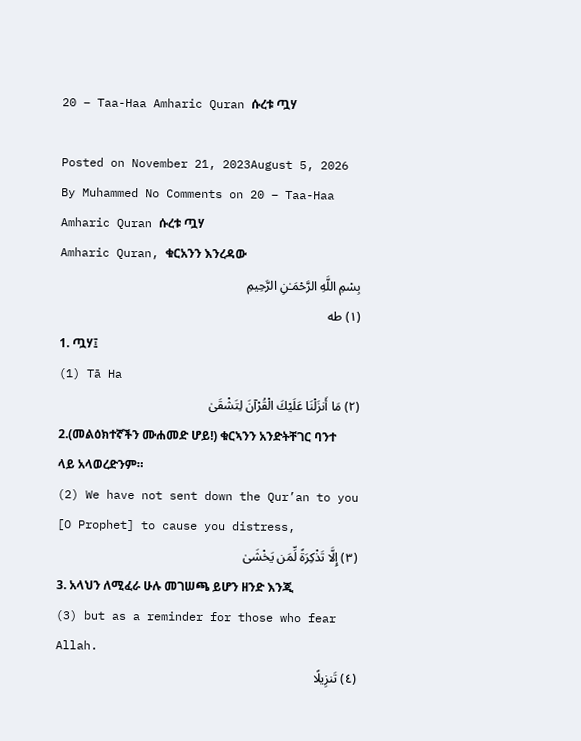20 – Taa-Haa Amharic Quran ሱረቱ ጧሃ

Posted on November 21, 2023August 5, 2026 By Muhammed No Comments on 20 – Taa-Haa Amharic Quran ሱረቱ ጧሃ
Amharic Quran, ቁርአንን እንረዳው
بِسْمِ اللَّهِ الرَّحْمَـٰنِ الرَّحِيمِ
(١) طه
1. ጧሃ፤
(1) Tā Ha
(٢) مَا أَنزَلْنَا عَلَيْكَ الْقُرْآنَ لِتَشْقَىٰ
2.(መልዕክተኛችን ሙሐመድ ሆይ!) ቁርኣንን አንድትቸገር ባንተ ላይ አላወረድንም።
(2) We have not sent down the Qur’an to you [O Prophet] to cause you distress,
(٣) إِلَّا تَذْكِرَةً لِّمَن يَخْشَىٰ
3. አላህን ለሚፈራ ሁሉ መገሠጫ ይሆን ዘንድ እንጂ
(3) but as a reminder for those who fear Allah.
(٤) تَنزِيلًا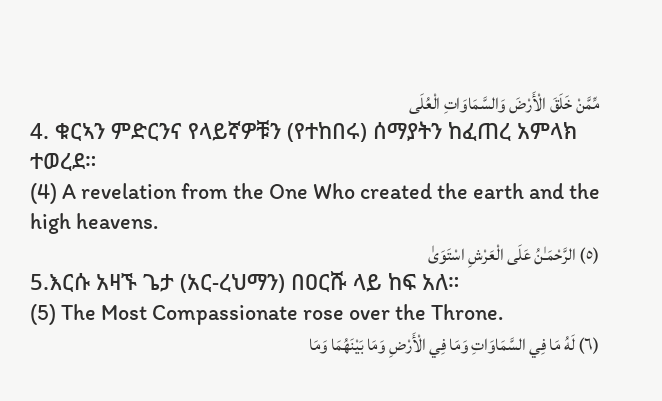مِّمَّنْ خَلَقَ الْأَرْضَ وَالسَّمَاوَاتِ الْعُلَى
4. ቁርኣን ምድርንና የላይኛዎቹን (የተከበሩ) ሰማያትን ከፈጠረ አምላክ ተወረደ።
(4) A revelation from the One Who created the earth and the high heavens.
(٥) الرَّحْمَـٰنُ عَلَى الْعَرْشِ اسْتَوَىٰ
5.እርሱ አዛኙ ጌታ (አር-ረህማን) በዐርሹ ላይ ከፍ አለ።
(5) The Most Compassionate rose over the Throne.
(٦) لَهُ مَا فِي السَّمَاوَاتِ وَمَا فِي الْأَرْضِ وَمَا بَيْنَهُمَا وَمَا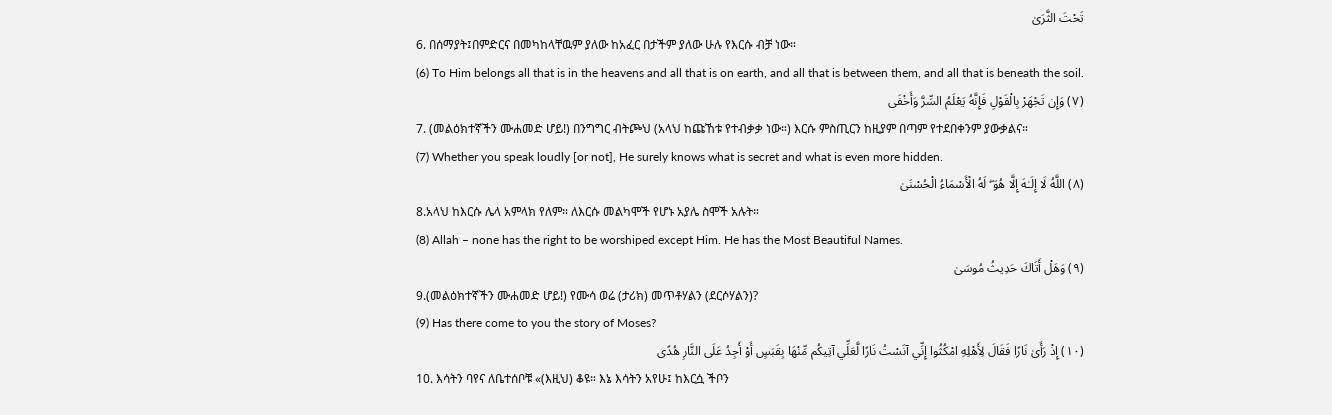تَحْتَ الثَّرَىٰ
6. በሰማያት፤በምድርና በመካከላቸዉም ያለው ከአፈር በታችም ያለው ሁሉ የእርሱ ብቻ ነው።
(6) To Him belongs all that is in the heavens and all that is on earth, and all that is between them, and all that is beneath the soil.
(٧) وَإِن تَجْهَرْ بِالْقَوْلِ فَإِنَّهُ يَعْلَمُ السِّرَّ وَأَخْفَى
7. (መልዕክተኛችን ሙሐመድ ሆይ!) በንግግር ብትጮህ (አላህ ከጩኸቱ የተብቃቃ ነው።) እርሱ ምስጢርን ከዚያም በጣም የተደበቀንም ያውቃልና።
(7) Whether you speak loudly [or not], He surely knows what is secret and what is even more hidden.
(٨) اللَّهُ لَا إِلَـٰهَ إِلَّا هُوَ ۖ لَهُ الْأَسْمَاءُ الْحُسْنَىٰ
8.አላህ ከእርሱ ሌላ አምላክ የለም። ለእርሱ መልካሞች የሆኑ አያሌ ስሞች አሉት።
(8) Allah – none has the right to be worshiped except Him. He has the Most Beautiful Names.
(٩) وَهَلْ أَتَاكَ حَدِيثُ مُوسَىٰ
9.(መልዕክተኛችን ሙሐመድ ሆይ!) የሙሳ ወሬ (ታሪክ) መጥቶሃልን (ደርሶሃልን)?
(9) Has there come to you the story of Moses?
(١٠) إِذْ رَأَىٰ نَارًا فَقَالَ لِأَهْلِهِ امْكُثُوا إِنِّي آنَسْتُ نَارًا لَّعَلِّي آتِيكُم مِّنْهَا بِقَبَسٍ أَوْ أَجِدُ عَلَى النَّارِ هُدًى
10. እሳትን ባየና ለቤተሰቦቹ «(እዚህ) ቆዩ። እኔ እሳትን አየሁ፤ ከእርሷ ችቦን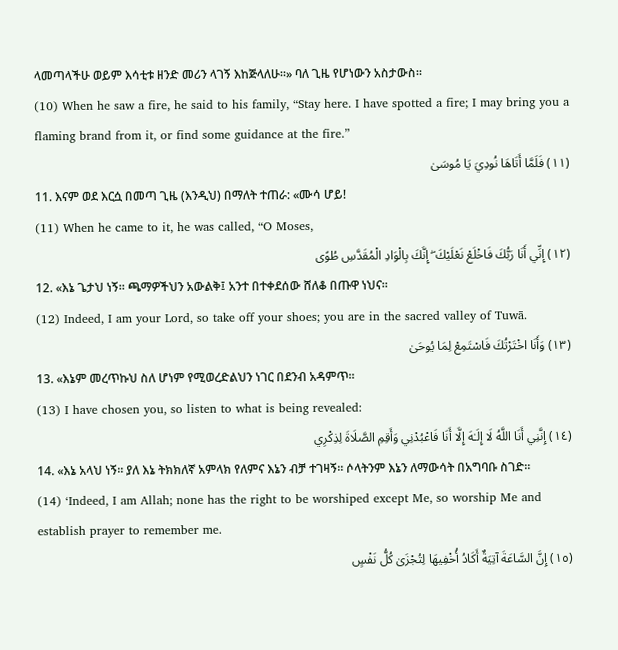ላመጣላችሁ ወይም እሳቲቱ ዘንድ መሪን ላገኝ እከጅላለሁ።» ባለ ጊዜ የሆነውን አስታውስ።
(10) When he saw a fire, he said to his family, “Stay here. I have spotted a fire; I may bring you a flaming brand from it, or find some guidance at the fire.”
(١١) فَلَمَّا أَتَاهَا نُودِيَ يَا مُوسَىٰ
11. እናም ወደ እርሷ በመጣ ጊዜ (እንዲህ) በማለት ተጠራ: «ሙሳ ሆይ!
(11) When he came to it, he was called, “O Moses,
(١٢) إِنِّي أَنَا رَبُّكَ فَاخْلَعْ نَعْلَيْكَ ۖ إِنَّكَ بِالْوَادِ الْمُقَدَّسِ طُوًى
12. «እኔ ጌታህ ነኝ። ጫማዎችህን አውልቅ፤ አንተ በተቀደሰው ሸለቆ በጡዋ ነህና።
(12) Indeed, I am your Lord, so take off your shoes; you are in the sacred valley of Tuwā.
(١٣) وَأَنَا اخْتَرْتُكَ فَاسْتَمِعْ لِمَا يُوحَىٰ
13. «እኔም መረጥኩህ ስለ ሆነም የሚወረድልህን ነገር በደንብ አዳምጥ።
(13) I have chosen you, so listen to what is being revealed:
(١٤) إِنَّنِي أَنَا اللَّهُ لَا إِلَـٰهَ إِلَّا أَنَا فَاعْبُدْنِي وَأَقِمِ الصَّلَاةَ لِذِكْرِي
14. «እኔ አላህ ነኝ። ያለ እኔ ትክክለኛ አምላክ የለምና እኔን ብቻ ተገዛኝ። ሶላትንም እኔን ለማውሳት በአግባቡ ስገድ።
(14) ‘Indeed, I am Allah; none has the right to be worshiped except Me, so worship Me and establish prayer to remember me.
(١٥) إِنَّ السَّاعَةَ آتِيَةٌ أَكَادُ أُخْفِيهَا لِتُجْزَىٰ كُلُّ نَفْسٍ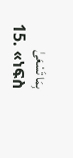بِمَا تَسْعَىٰ
15. «ነፍስ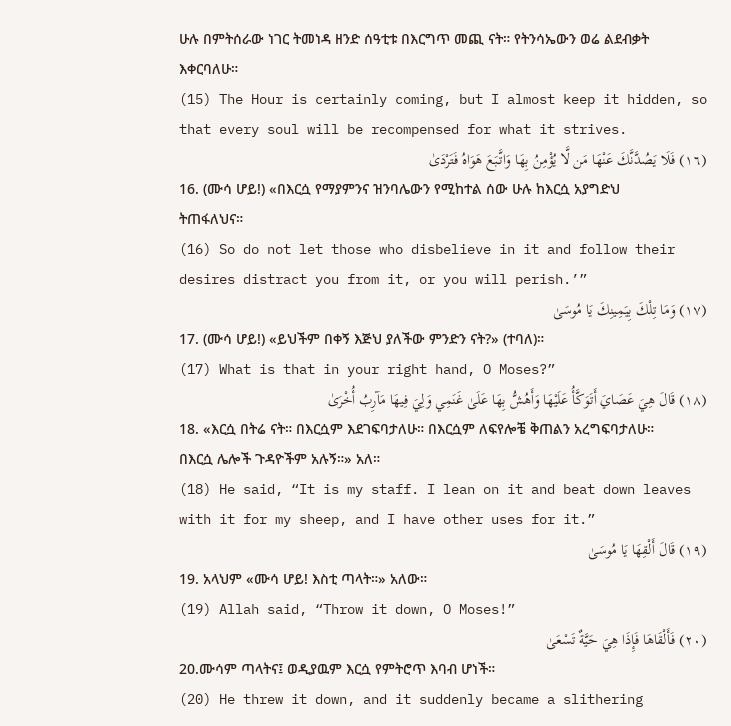ሁሉ በምትሰራው ነገር ትመነዳ ዘንድ ሰዓቲቱ በእርግጥ መጪ ናት። የትንሳኤውን ወሬ ልደብቃት እቀርባለሁ።
(15) The Hour is certainly coming, but I almost keep it hidden, so that every soul will be recompensed for what it strives.
(١٦) فَلَا يَصُدَّنَّكَ عَنْهَا مَن لَّا يُؤْمِنُ بِهَا وَاتَّبَعَ هَوَاهُ فَتَرْدَىٰ
16. (ሙሳ ሆይ!) «በእርሷ የማያምንና ዝንባሌውን የሚከተል ሰው ሁሉ ከእርሷ አያግድህ ትጠፋለህና።
(16) So do not let those who disbelieve in it and follow their desires distract you from it, or you will perish.’”
(١٧) وَمَا تِلْكَ بِيَمِينِكَ يَا مُوسَىٰ
17. (ሙሳ ሆይ!) «ይህችም በቀኝ እጅህ ያለችው ምንድን ናት?» (ተባለ)።
(17) What is that in your right hand, O Moses?”
(١٨) قَالَ هِيَ عَصَايَ أَتَوَكَّأُ عَلَيْهَا وَأَهُشُّ بِهَا عَلَىٰ غَنَمِي وَلِيَ فِيهَا مَآرِبُ أُخْرَىٰ
18. «እርሷ በትሬ ናት። በእርሷም እደገፍባታለሁ። በእርሷም ለፍየሎቼ ቅጠልን አረግፍባታለሁ። በእርሷ ሌሎች ጉዳዮችም አሉኝ።» አለ።
(18) He said, “It is my staff. I lean on it and beat down leaves with it for my sheep, and I have other uses for it.”
(١٩) قَالَ أَلْقِهَا يَا مُوسَىٰ
19. አላህም «ሙሳ ሆይ! እስቲ ጣላት።» አለው።
(19) Allah said, “Throw it down, O Moses!”
(٢٠) فَأَلْقَاهَا فَإِذَا هِيَ حَيَّةٌ تَسْعَىٰ
20.ሙሳም ጣላትና፤ ወዲያዉም እርሷ የምትሮጥ እባብ ሆነች።
(20) He threw it down, and it suddenly became a slithering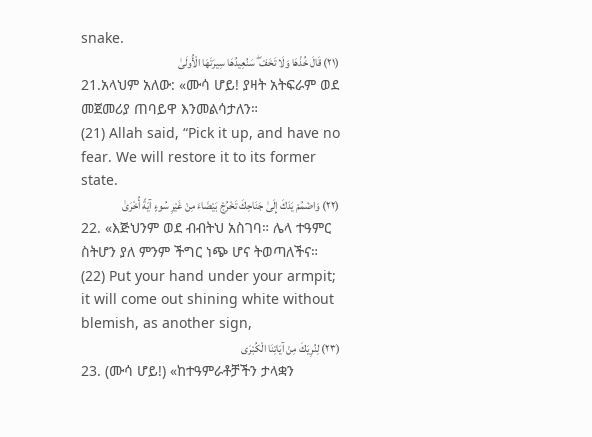snake.
(٢١) قَالَ خُذْهَا وَلَا تَخَفْ ۖ سَنُعِيدُهَا سِيرَتَهَا الْأُولَىٰ
21.አላህም አለው: «ሙሳ ሆይ! ያዛት አትፍራም ወደ መጀመሪያ ጠባይዋ እንመልሳታለን።
(21) Allah said, “Pick it up, and have no fear. We will restore it to its former state.
(٢٢) وَاضْمُمْ يَدَكَ إِلَىٰ جَنَاحِكَ تَخْرُجْ بَيْضَاءَ مِنْ غَيْرِ سُوءٍ آيَةً أُخْرَىٰ
22. «እጅህንም ወደ ብብትህ አስገባ። ሌላ ተዓምር ስትሆን ያለ ምንም ችግር ነጭ ሆና ትወጣለችና።
(22) Put your hand under your armpit; it will come out shining white without blemish, as another sign,
(٢٣) لِنُرِيَكَ مِنْ آيَاتِنَا الْكُبْرَى
23. (ሙሳ ሆይ!) «ከተዓምራቶቻችን ታላቋን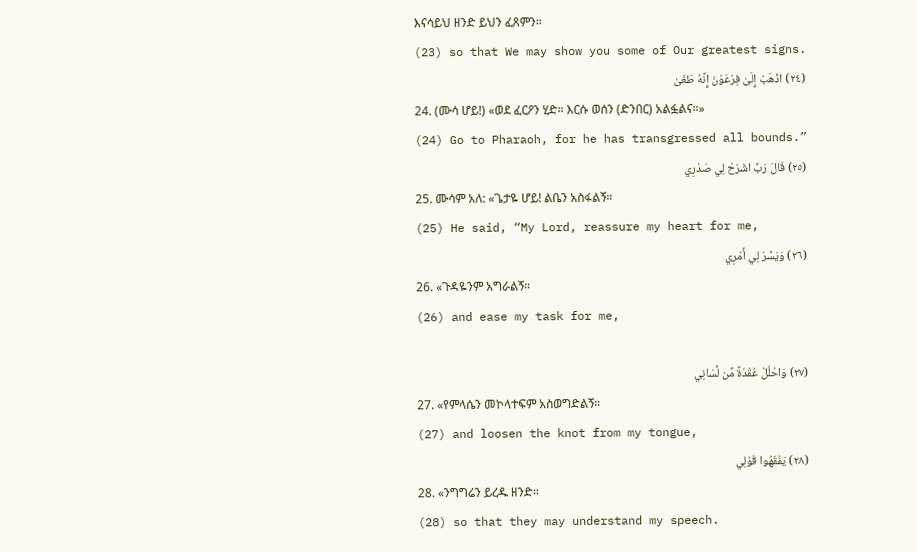እናሳይህ ዘንድ ይህን ፈጸምን።
(23) so that We may show you some of Our greatest signs.
(٢٤) اذْهَبْ إِلَىٰ فِرْعَوْنَ إِنَّهُ طَغَىٰ
24. (ሙሳ ሆይ!) «ወደ ፈርዖን ሂድ። እርሱ ወሰን (ድንበር) አልፏልና።»
(24) Go to Pharaoh, for he has transgressed all bounds.”
(٢٥) قَالَ رَبِّ اشْرَحْ لِي صَدْرِي
25. ሙሳም አለ: «ጌታዬ ሆይ! ልቤን አስፋልኝ።
(25) He said, “My Lord, reassure my heart for me,
(٢٦) وَيَسِّرْ لِي أَمْرِي
26. «ጉዳዬንም አግራልኝ።
(26) and ease my task for me,

(٢٧) وَاحْلُلْ عُقْدَةً مِّن لِّسَانِي
27. «የምላሴን መኮላተፍም አስወግድልኝ።
(27) and loosen the knot from my tongue,
(٢٨) يَفْقَهُوا قَوْلِي
28. «ንግግሬን ይረዱ ዘንድ።
(28) so that they may understand my speech.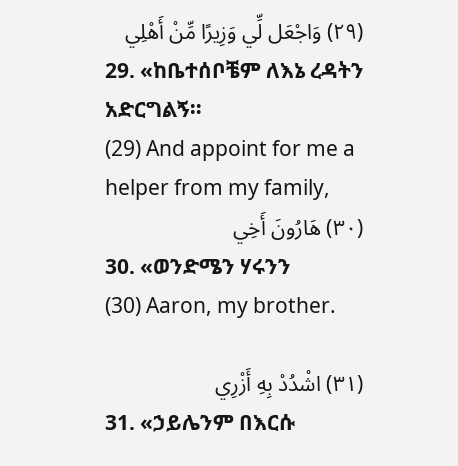(٢٩) وَاجْعَل لِّي وَزِيرًا مِّنْ أَهْلِي
29. «ከቤተሰቦቼም ለእኔ ረዳትን አድርግልኝ።
(29) And appoint for me a helper from my family,
(٣٠) هَارُونَ أَخِي
30. «ወንድሜን ሃሩንን
(30) Aaron, my brother.

(٣١) اشْدُدْ بِهِ أَزْرِي
31. «ኃይሌንም በእርሱ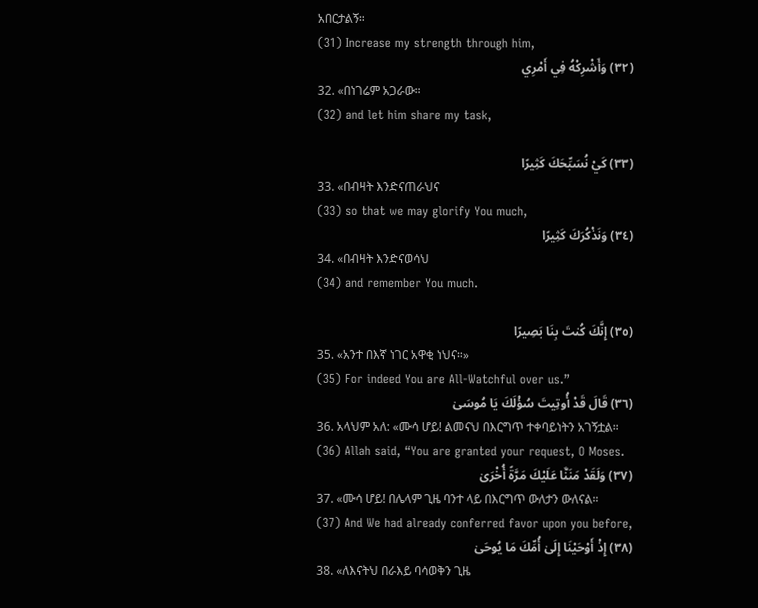አበርታልኝ።
(31) Increase my strength through him,
(٣٢) وَأَشْرِكْهُ فِي أَمْرِي
32. «በነገሬም አጋራው።
(32) and let him share my task,

(٣٣) كَيْ نُسَبِّحَكَ كَثِيرًا
33. «በብዛት እንድናጠራህና
(33) so that we may glorify You much,
(٣٤) وَنَذْكُرَكَ كَثِيرًا
34. «በብዛት እንድናወሳህ
(34) and remember You much.

(٣٥) إِنَّكَ كُنتَ بِنَا بَصِيرًا
35. «አንተ በእኛ ነገር አዋቂ ነህና።»
(35) For indeed You are All-Watchful over us.”
(٣٦) قَالَ قَدْ أُوتِيتَ سُؤْلَكَ يَا مُوسَىٰ
36. አላህም አለ: «ሙሳ ሆይ! ልመናህ በእርግጥ ተቀባይነትን አገኝቷል።
(36) Allah said, “You are granted your request, O Moses.
(٣٧) وَلَقَدْ مَنَنَّا عَلَيْكَ مَرَّةً أُخْرَىٰ
37. «ሙሳ ሆይ! በሌላም ጊዜ ባንተ ላይ በእርግጥ ውለታን ውለናል።
(37) And We had already conferred favor upon you before,
(٣٨) إِذْ أَوْحَيْنَا إِلَىٰ أُمِّكَ مَا يُوحَىٰ
38. «ለእናትህ በራእይ ባሳወቅን ጊዜ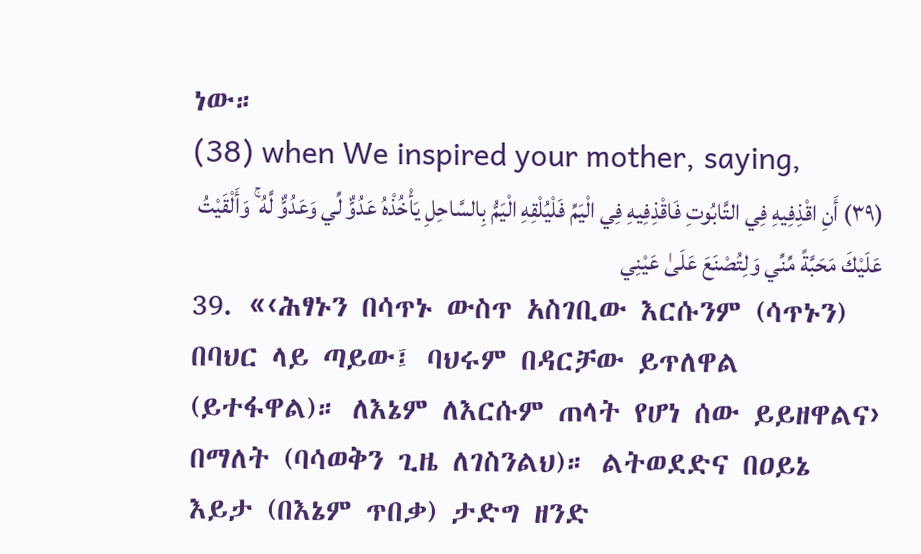ነው።
(38) when We inspired your mother, saying,
(٣٩) أَنِ اقْذِفِيهِ فِي التَّابُوتِ فَاقْذِفِيهِ فِي الْيَمِّ فَلْيُلْقِهِ الْيَمُّ بِالسَّاحِلِ يَأْخُذْهُ عَدُوٌّ لِّي وَعَدُوٌّ لَّهُ ۚ وَأَلْقَيْتُ عَلَيْكَ مَحَبَّةً مِّنِّي وَلِتُصْنَعَ عَلَىٰ عَيْنِي
39. «‹ሕፃኑን በሳጥኑ ውስጥ አስገቢው እርሱንም (ሳጥኑን) በባህር ላይ ጣይው፤ ባህሩም በዳርቻው ይጥለዋል (ይተፋዋል)። ለእኔም ለእርሱም ጠላት የሆነ ሰው ይይዘዋልና› በማለት (ባሳወቅን ጊዜ ለገስንልህ)። ልትወደድና በዐይኔ እይታ (በእኔም ጥበቃ) ታድግ ዘንድ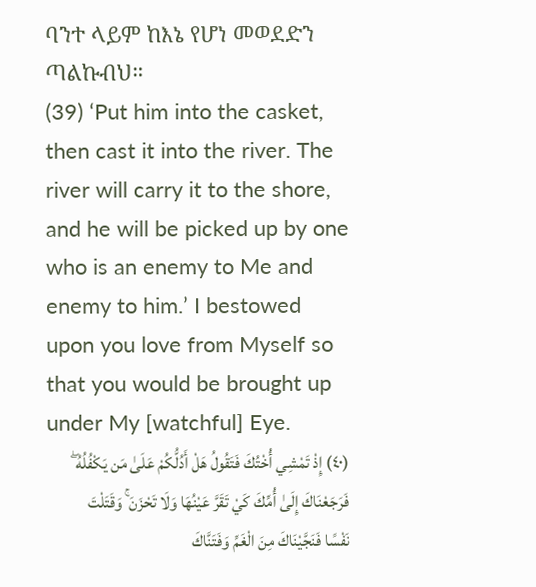ባንተ ላይም ከእኔ የሆነ መወደድን ጣልኩብህ።
(39) ‘Put him into the casket, then cast it into the river. The river will carry it to the shore, and he will be picked up by one who is an enemy to Me and enemy to him.’ I bestowed upon you love from Myself so that you would be brought up under My [watchful] Eye.
(٤٠) إِذْ تَمْشِي أُخْتُكَ فَتَقُولُ هَلْ أَدُلُّكُمْ عَلَىٰ مَن يَكْفُلُهُ ۖ فَرَجَعْنَاكَ إِلَىٰ أُمِّكَ كَيْ تَقَرَّ عَيْنُهَا وَلَا تَحْزَنَ ۚ وَقَتَلْتَ نَفْسًا فَنَجَّيْنَاكَ مِنَ الْغَمِّ وَفَتَنَّاكَ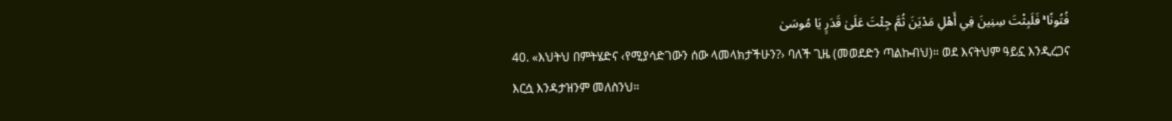فُتُونًا ۚ فَلَبِثْتَ سِنِينَ فِي أَهْلِ مَدْيَنَ ثُمَّ جِئْتَ عَلَىٰ قَدَرٍ يَا مُوسَىٰ
40. «እህትህ በምትሄድና ‹የሚያሳድገውን ሰው ላመላክታችሁን?› ባለች ጊዜ (መወደድን ጣልኩብህ)። ወደ እናትህም ዓይኗ እንዲረጋና እርሷ እንዳታዝንም መለስንህ።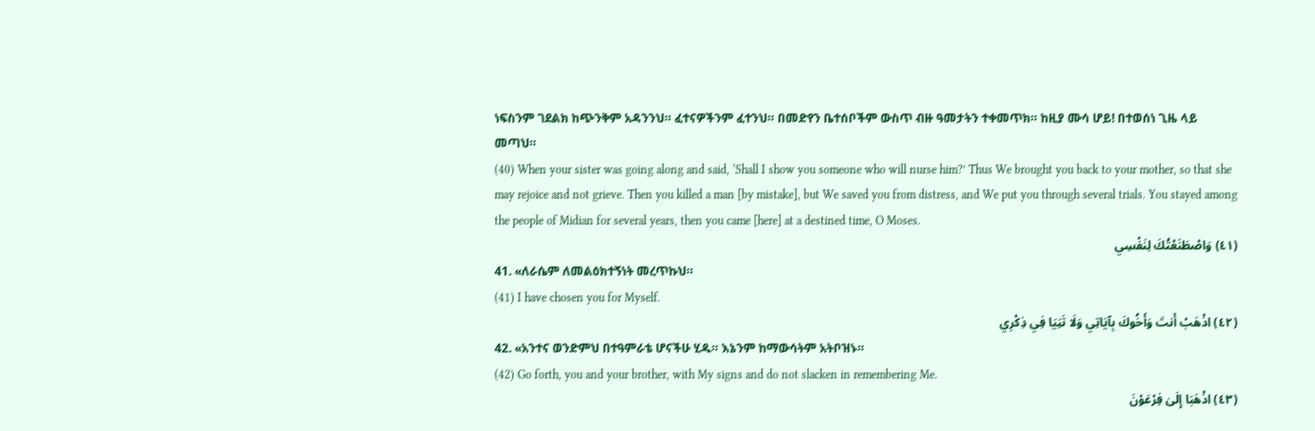ነፍስንም ገደልክ ከጭንቅም አዳንንህ። ፈተናዎችንም ፈተንህ። በመድየን ቤተሰቦችም ውስጥ ብዙ ዓመታትን ተቀመጥክ። ከዚያ ሙሳ ሆይ! በተወሰነ ጊዜ ላይ መጣህ።
(40) When your sister was going along and said, ‘Shall I show you someone who will nurse him?’ Thus We brought you back to your mother, so that she may rejoice and not grieve. Then you killed a man [by mistake], but We saved you from distress, and We put you through several trials. You stayed among the people of Midian for several years, then you came [here] at a destined time, O Moses.
(٤١) وَاصْطَنَعْتُكَ لِنَفْسِي
41. «ለራሴም ለመልዕክተኝነት መረጥኩህ።
(41) I have chosen you for Myself.
(٤٢) اذْهَبْ أَنتَ وَأَخُوكَ بِآيَاتِي وَلَا تَنِيَا فِي ذِكْرِي
42. «አንተና ወንድምህ በተዓምራቴ ሆናችሁ ሂዱ። እኔንም ከማውሳትም አትቦዝኑ።
(42) Go forth, you and your brother, with My signs and do not slacken in remembering Me.
(٤٣) اذْهَبَا إِلَىٰ فِرْعَوْنَ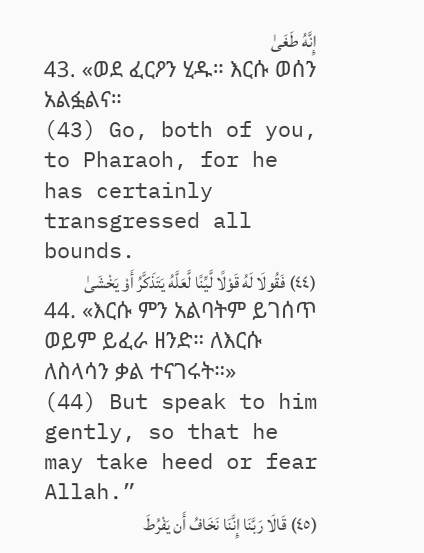إِنَّهُ طَغَىٰ
43. «ወደ ፈርዖን ሂዱ። እርሱ ወሰን አልፏልና።
(43) Go, both of you, to Pharaoh, for he has certainly transgressed all bounds.
(٤٤) فَقُولَا لَهُ قَوْلًا لَّيِّنًا لَّعَلَّهُ يَتَذَكَّرُ أَوْ يَخْشَىٰ
44. «እርሱ ምን አልባትም ይገሰጥ ወይም ይፈራ ዘንድ። ለእርሱ ለስላሳን ቃል ተናገሩት።»
(44) But speak to him gently, so that he may take heed or fear Allah.”
(٤٥) قَالَا رَبَّنَا إِنَّنَا نَخَافُ أَن يَفْرُطَ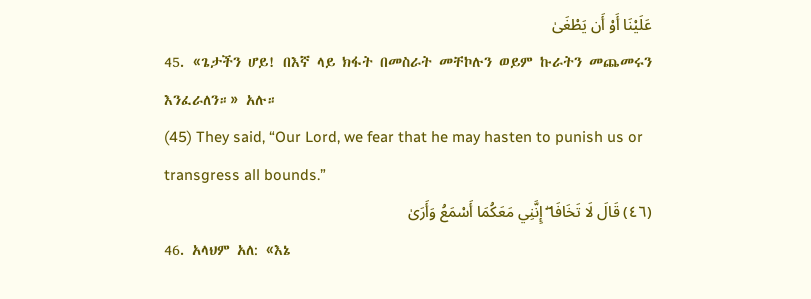عَلَيْنَا أَوْ أَن يَطْغَىٰ
45. «ጌታችን ሆይ! በእኛ ላይ ክፋት በመስራት መቸኮሉን ወይም ኩራትን መጨመሩን እንፈራለን።» አሉ።
(45) They said, “Our Lord, we fear that he may hasten to punish us or transgress all bounds.”
(٤٦) قَالَ لَا تَخَافَا ۖ إِنَّنِي مَعَكُمَا أَسْمَعُ وَأَرَىٰ
46. አላህም አለ: «እኔ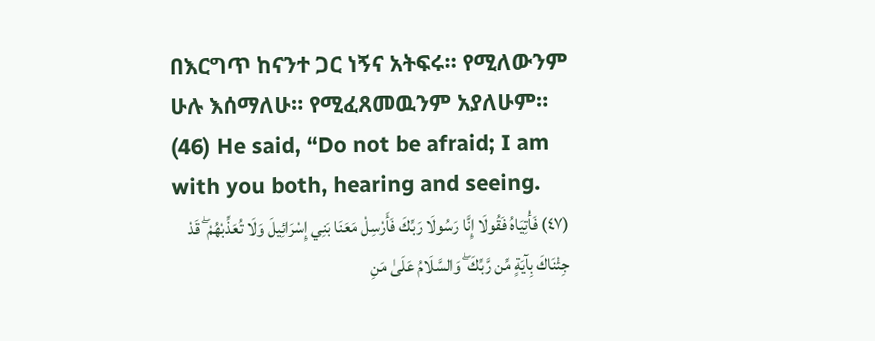በእርግጥ ከናንተ ጋር ነኝና አትፍሩ። የሚለውንም ሁሉ እሰማለሁ። የሚፈጸመዉንም አያለሁም።
(46) He said, “Do not be afraid; I am with you both, hearing and seeing.
(٤٧) فَأْتِيَاهُ فَقُولَا إِنَّا رَسُولَا رَبِّكَ فَأَرْسِلْ مَعَنَا بَنِي إِسْرَائِيلَ وَلَا تُعَذِّبْهُمْ ۖ قَدْ جِئْنَاكَ بِآيَةٍ مِّن رَّبِّكَ ۖ وَالسَّلَامُ عَلَىٰ مَنِ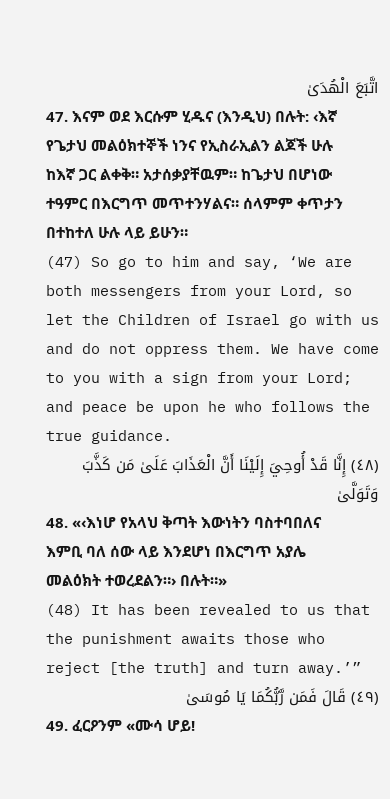اتَّبَعَ الْهُدَىٰ
47. እናም ወደ እርሱም ሂዱና (እንዲህ) በሉት: ‹እኛ የጌታህ መልዕክተኞች ነንና የኢስራኢልን ልጆች ሁሉ ከእኛ ጋር ልቀቅ። አታሰቃያቸዉም። ከጌታህ በሆነው ተዓምር በእርግጥ መጥተንሃልና። ሰላምም ቀጥታን በተከተለ ሁሉ ላይ ይሁን።
(47) So go to him and say, ‘We are both messengers from your Lord, so let the Children of Israel go with us and do not oppress them. We have come to you with a sign from your Lord; and peace be upon he who follows the true guidance.
(٤٨) إِنَّا قَدْ أُوحِيَ إِلَيْنَا أَنَّ الْعَذَابَ عَلَىٰ مَن كَذَّبَ وَتَوَلَّىٰ
48. «‹እነሆ የአላህ ቅጣት እውነትን ባስተባበለና እምቢ ባለ ሰው ላይ እንደሆነ በእርግጥ አያሌ መልዕክት ተወረደልን።› በሉት።»
(48) It has been revealed to us that the punishment awaits those who reject [the truth] and turn away.’”
(٤٩) قَالَ فَمَن رَّبُّكُمَا يَا مُوسَىٰ
49. ፈርዖንም «ሙሳ ሆይ!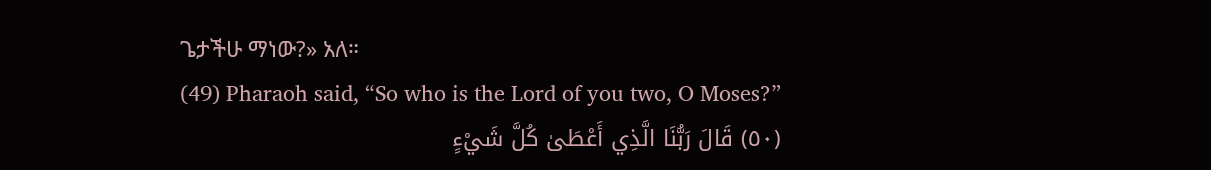ጌታችሁ ማነው?» አለ።
(49) Pharaoh said, “So who is the Lord of you two, O Moses?”
(٥٠) قَالَ رَبُّنَا الَّذِي أَعْطَىٰ كُلَّ شَيْءٍ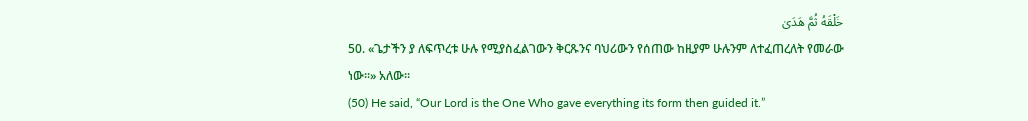خَلْقَهُ ثُمَّ هَدَىٰ
50. «ጌታችን ያ ለፍጥረቱ ሁሉ የሚያስፈልገውን ቅርጹንና ባህሪውን የሰጠው ከዚያም ሁሉንም ለተፈጠረለት የመራው ነው።» አለው።
(50) He said, “Our Lord is the One Who gave everything its form then guided it.”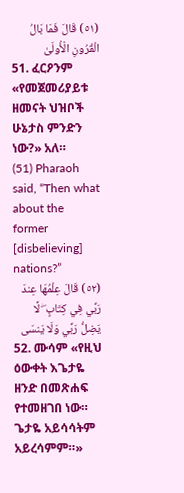(٥١) قَالَ فَمَا بَالُ الْقُرُونِ الْأُولَىٰ
51. ፈርዖንም «የመጀመሪያይቱ ዘመናት ህዝቦች ሁኔታስ ምንድን ነው?» አለ።
(51) Pharaoh said, “Then what about the former [disbelieving] nations?”
(٥٢) قَالَ عِلْمُهَا عِندَ رَبِّي فِي كِتَابٍ ۖ لَّا يَضِلُّ رَبِّي وَلَا يَنسَى
52. ሙሳም «የዚህ ዕውቀት እጌታዬ ዘንድ በመጽሐፍ የተመዘገበ ነው። ጌታዬ አይሳሳትም አይረሳምም።»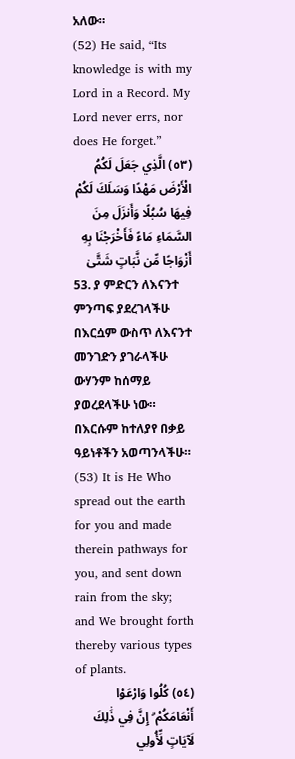አለው።
(52) He said, “Its knowledge is with my Lord in a Record. My Lord never errs, nor does He forget.”
(٥٣) الَّذِي جَعَلَ لَكُمُ الْأَرْضَ مَهْدًا وَسَلَكَ لَكُمْ فِيهَا سُبُلًا وَأَنزَلَ مِنَ السَّمَاءِ مَاءً فَأَخْرَجْنَا بِهِ أَزْوَاجًا مِّن نَّبَاتٍ شَتَّىٰ
53. ያ ምድርን ለእናንተ ምንጣፍ ያደረገላችሁ በእርሷም ውስጥ ለእናንተ መንገድን ያገራላችሁ ውሃንም ከሰማይ ያወረደላችሁ ነው። በእርሱም ከተለያየ በቃይ ዓይነቶችን አወጣንላችሁ።
(53) It is He Who spread out the earth for you and made therein pathways for you, and sent down rain from the sky; and We brought forth thereby various types of plants.
(٥٤) كُلُوا وَارْعَوْا أَنْعَامَكُمْ ۗ إِنَّ فِي ذَٰلِكَ لَآيَاتٍ لِّأُولِي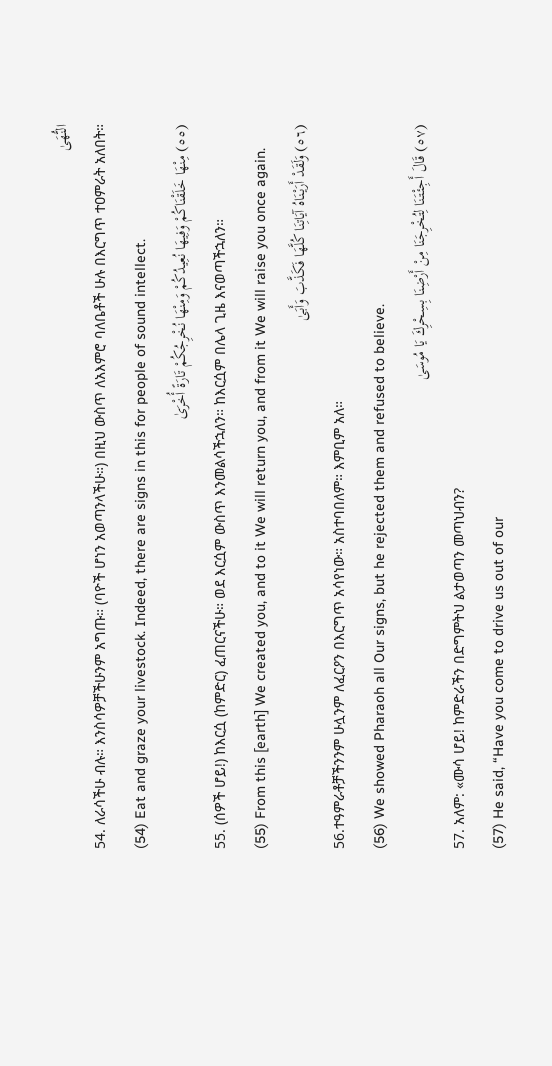النُّهَىٰ
54. ለራሳችሁ ብሉ። እንስሳዎቻችሁንም አግጡ። (ባዮች ሆነን አወጣንላችሁ።) በዚህ ውስጥ ለአእምሮ ባለቤቶች ሁሉ በእርግጥ ተዐምራት አለበት።
(54) Eat and graze your livestock. Indeed, there are signs in this for people of sound intellect.
(٥٥) مِنْهَا خَلَقْنَاكُمْ وَفِيهَا نُعِيدُكُمْ وَمِنْهَا نُخْرِجُكُمْ تَارَةً أُخْرَىٰ
55. (ሰዎች ሆይ!) ከእርሷ (ከምድር) ፈጠርናችሁ። ወደ እርሷም ውስጥ እንመልሳችኋለን። ከእርሷም በሌላ ጊዜ እናወጣችኋለን።
(55) From this [earth] We created you, and to it We will return you, and from it We will raise you once again.
(٥٦) وَلَقَدْ أَرَيْنَاهُ آيَاتِنَا كُلَّهَا فَكَذَّبَ وَأَبَىٰ
56.ተዓምራቶቻችንንም ሁሏንም ለፈርዖን በእርግጥ አሳየነው። አስተባበለም። እምቢም አለ።
(56) We showed Pharaoh all Our signs, but he rejected them and refused to believe.
(٥٧) قَالَ أَجِئْتَنَا لِتُخْرِجَنَا مِنْ أَرْضِنَا بِسِحْرِكَ يَا مُوسَىٰ
57. አለም: «ሙሳ ሆይ! ከምድራችን በድግምትህ ልታወጣን መጣህብን?
(57) He said, “Have you come to drive us out of our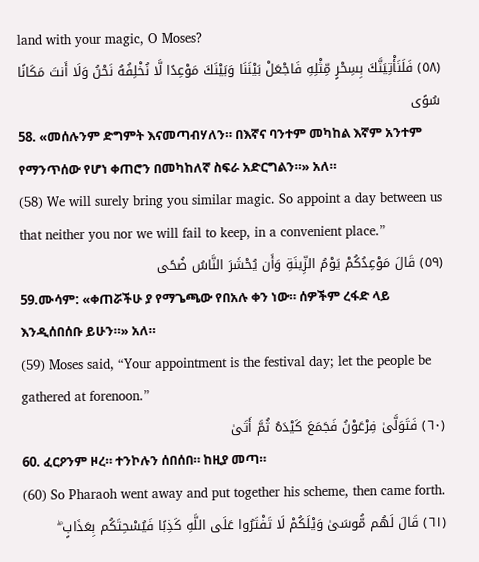land with your magic, O Moses?
(٥٨) فَلَنَأْتِيَنَّكَ بِسِحْرٍ مِّثْلِهِ فَاجْعَلْ بَيْنَنَا وَبَيْنَكَ مَوْعِدًا لَّا نُخْلِفُهُ نَحْنُ وَلَا أَنتَ مَكَانًا سُوًى
58. «መሰሉንም ድግምት እናመጣብሃለን። በእኛና ባንተም መካከል እኛም አንተም የማንጥሰው የሆነ ቀጠሮን በመካከለኛ ስፍራ አድርግልን።» አለ።
(58) We will surely bring you similar magic. So appoint a day between us that neither you nor we will fail to keep, in a convenient place.”
(٥٩) قَالَ مَوْعِدُكُمْ يَوْمُ الزِّينَةِ وَأَن يُحْشَرَ النَّاسُ ضُحًى
59.ሙሳም: «ቀጠሯችሁ ያ የማጌጫው የበአሉ ቀን ነው። ሰዎችም ረፋድ ላይ እንዲሰበሰቡ ይሁን።» አለ።
(59) Moses said, “Your appointment is the festival day; let the people be gathered at forenoon.”
(٦٠) فَتَوَلَّىٰ فِرْعَوْنُ فَجَمَعَ كَيْدَهُ ثُمَّ أَتَىٰ
60. ፈርዖንም ዞረ። ተንኮሉን ሰበሰበ። ከዚያ መጣ።
(60) So Pharaoh went away and put together his scheme, then came forth.
(٦١) قَالَ لَهُم مُّوسَىٰ وَيْلَكُمْ لَا تَفْتَرُوا عَلَى اللَّهِ كَذِبًا فَيُسْحِتَكُم بِعَذَابٍ ۖ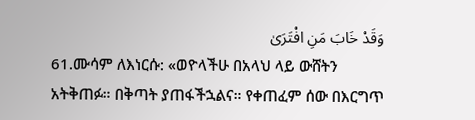وَقَدْ خَابَ مَنِ افْتَرَىٰ
61.ሙሳም ለእነርሱ: «ወዮላችሁ በአላህ ላይ ውሸትን አትቅጠፉ። በቅጣት ያጠፋችኋልና። የቀጠፈም ሰው በእርግጥ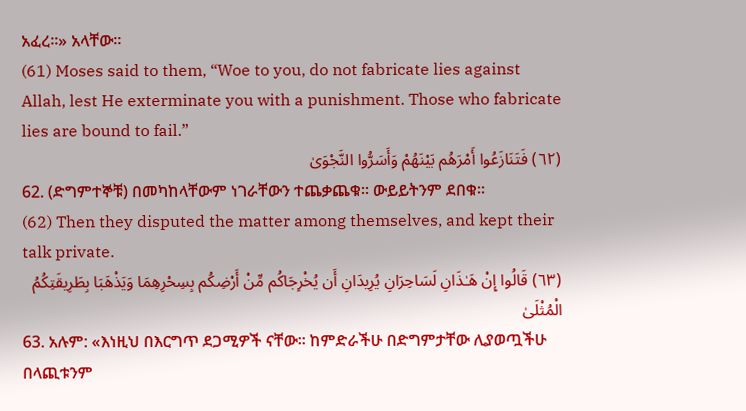አፈረ።» አላቸው።
(61) Moses said to them, “Woe to you, do not fabricate lies against Allah, lest He exterminate you with a punishment. Those who fabricate lies are bound to fail.”
(٦٢) فَتَنَازَعُوا أَمْرَهُم بَيْنَهُمْ وَأَسَرُّوا النَّجْوَىٰ
62. (ድግምተኞቹ) በመካከላቸውም ነገራቸውን ተጨቃጨቁ፡፡ ውይይትንም ደበቁ፡፡
(62) Then they disputed the matter among themselves, and kept their talk private.
(٦٣) قَالُوا إِنْ هَـٰذَانِ لَسَاحِرَانِ يُرِيدَانِ أَن يُخْرِجَاكُم مِّنْ أَرْضِكُم بِسِحْرِهِمَا وَيَذْهَبَا بِطَرِيقَتِكُمُ الْمُثْلَىٰ
63. አሉም: «እነዚህ በእርግጥ ደጋሚዎች ናቸው። ከምድራችሁ በድግምታቸው ሊያወጧችሁ በላጪቱንም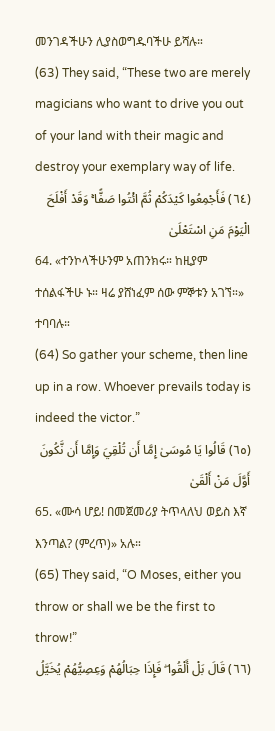መንገዳችሁን ሊያስወግዱባችሁ ይሻሉ።
(63) They said, “These two are merely magicians who want to drive you out of your land with their magic and destroy your exemplary way of life.
(٦٤) فَأَجْمِعُوا كَيْدَكُمْ ثُمَّ ائْتُوا صَفًّا ۚ وَقَدْ أَفْلَحَ الْيَوْمَ مَنِ اسْتَعْلَىٰ
64. «ተንኮላችሁንም አጠንክሩ። ከዚያም ተሰልፋችሁ ኑ። ዛሬ ያሸነፈም ሰው ምኞቱን አገኘ።» ተባባሉ።
(64) So gather your scheme, then line up in a row. Whoever prevails today is indeed the victor.”
(٦٥) قَالُوا يَا مُوسَىٰ إِمَّا أَن تُلْقِيَ وَإِمَّا أَن نَّكُونَ أَوَّلَ مَنْ أَلْقَىٰ
65. «ሙሳ ሆይ! በመጀመሪያ ትጥላለህ ወይስ እኛ እንጣል? (ምረጥ)» አሉ።
(65) They said, “O Moses, either you throw or shall we be the first to throw!”
(٦٦) قَالَ بَلْ أَلْقُوا ۖ فَإِذَا حِبَالُهُمْ وَعِصِيُّهُمْ يُخَيَّلُ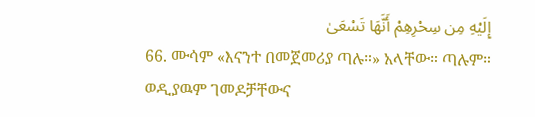إِلَيْهِ مِن سِحْرِهِمْ أَنَّهَا تَسْعَىٰ
66. ሙሳም «እናንተ በመጀመሪያ ጣሉ።» አላቸው። ጣሉም። ወዲያዉም ገመዶቻቸውና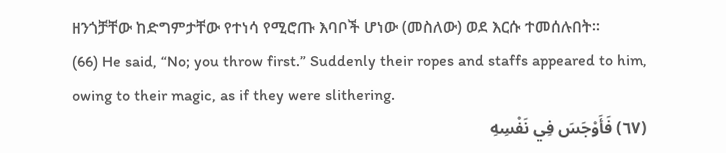ዘንጎቻቸው ከድግምታቸው የተነሳ የሚሮጡ እባቦች ሆነው (መስለው) ወደ እርሱ ተመሰሉበት።
(66) He said, “No; you throw first.” Suddenly their ropes and staffs appeared to him, owing to their magic, as if they were slithering.
(٦٧) فَأَوْجَسَ فِي نَفْسِهِ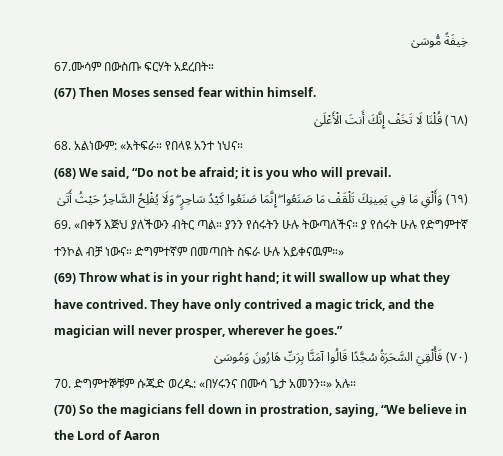خِيفَةً مُّوسَىٰ
67.ሙሳም በውስጡ ፍርሃት አደረበት።
(67) Then Moses sensed fear within himself.
(٦٨) قُلْنَا لَا تَخَفْ إِنَّكَ أَنتَ الْأَعْلَىٰ
68. አልነውም: «አትፍራ። የበላዩ አንተ ነህና።
(68) We said, “Do not be afraid; it is you who will prevail.
(٦٩) وَأَلْقِ مَا فِي يَمِينِكَ تَلْقَفْ مَا صَنَعُوا ۖ إِنَّمَا صَنَعُوا كَيْدُ سَاحِرٍ ۖ وَلَا يُفْلِحُ السَّاحِرُ حَيْثُ أَتَىٰ
69. «በቀኝ እጅህ ያለችውን ብትር ጣል። ያንን የሰሩትን ሁሉ ትውጣለችና። ያ የሰሩት ሁሉ የድግምተኛ ተንኮል ብቻ ነውና። ድግምተኛም በመጣበት ስፍራ ሁሉ አይቀናዉም።»
(69) Throw what is in your right hand; it will swallow up what they have contrived. They have only contrived a magic trick, and the magician will never prosper, wherever he goes.”
(٧٠) فَأُلْقِيَ السَّحَرَةُ سُجَّدًا قَالُوا آمَنَّا بِرَبِّ هَارُونَ وَمُوسَىٰ
70. ድግምተኞቹም ሱጁድ ወረዱ: «በሃሩንና በሙሳ ጌታ አመንን።» አሉ።
(70) So the magicians fell down in prostration, saying, “We believe in the Lord of Aaron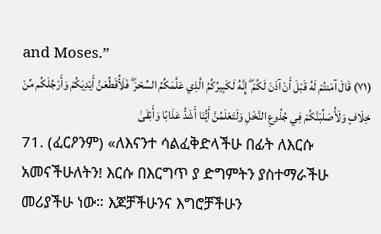and Moses.”
(٧١) قَالَ آمَنتُمْ لَهُ قَبْلَ أَنْ آذَنَ لَكُمْ ۖ إِنَّهُ لَكَبِيرُكُمُ الَّذِي عَلَّمَكُمُ السِّحْرَ ۖ فَلَأُقَطِّعَنَّ أَيْدِيَكُمْ وَأَرْجُلَكُم مِّنْ خِلَافٍ وَلَأُصَلِّبَنَّكُمْ فِي جُذُوعِ النَّخْلِ وَلَتَعْلَمُنَّ أَيُّنَا أَشَدُّ عَذَابًا وَأَبْقَىٰ
71. (ፈርዖንም) «ለእናንተ ሳልፈቅድላችሁ በፊት ለእርሱ አመናችሁለትን! እርሱ በእርግጥ ያ ድግምትን ያስተማራችሁ መሪያችሁ ነው። እጆቻችሁንና እግሮቻችሁን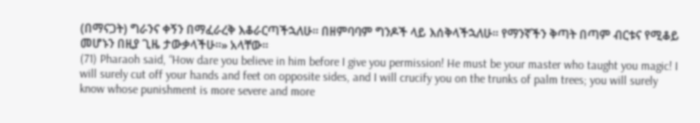(በማናጋት) ግራንና ቀኝን በማፈራረቅ እቆራርጣችኋለሁ። በዘምባባም ግንዶች ላይ እሰቅላችኋለሁ። የማንኛችን ቅጣት በጣም ብርቱና የሚቆይ መሆኑን በዚያ ጊዜ ታውቃላችሁ።» አላቸው።
(71) Pharaoh said, “How dare you believe in him before I give you permission! He must be your master who taught you magic! I will surely cut off your hands and feet on opposite sides, and I will crucify you on the trunks of palm trees; you will surely know whose punishment is more severe and more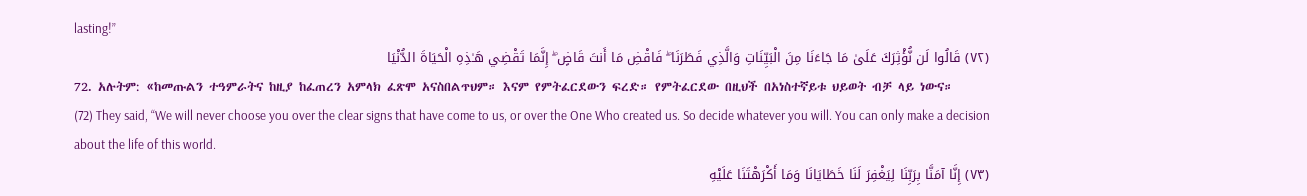lasting!”
(٧٢) قَالُوا لَن نُّؤْثِرَكَ عَلَىٰ مَا جَاءَنَا مِنَ الْبَيِّنَاتِ وَالَّذِي فَطَرَنَا ۖ فَاقْضِ مَا أَنتَ قَاضٍ ۖ إِنَّمَا تَقْضِي هَـٰذِهِ الْحَيَاةَ الدُّنْيَا
72. አሉትም: «ከመጡልን ተዓምራትና ከዚያ ከፈጠረን አምላክ ፈጽሞ አናስበልጥህም። እናም የምትፈርደውን ፍረድ። የምትፈርደው በዚህች በአነስተኛይቱ ህይወት ብቻ ላይ ነውና።
(72) They said, “We will never choose you over the clear signs that have come to us, or over the One Who created us. So decide whatever you will. You can only make a decision about the life of this world.
(٧٣) إِنَّا آمَنَّا بِرَبِّنَا لِيَغْفِرَ لَنَا خَطَايَانَا وَمَا أَكْرَهْتَنَا عَلَيْهِ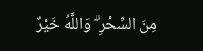مِنَ السِّحْرِ ۗ وَاللَّهُ خَيْرٌ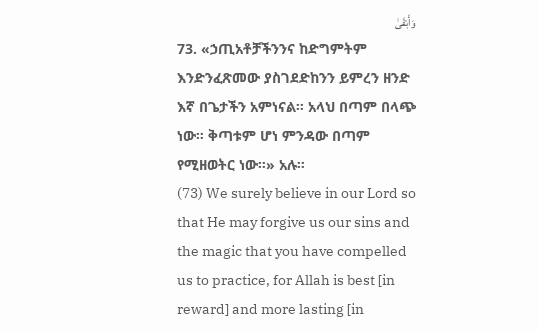وَأَبْقَىٰ
73. «ኃጢአቶቻችንንና ከድግምትም እንድንፈጽመው ያስገደድከንን ይምረን ዘንድ እኛ በጌታችን አምነናል። አላህ በጣም በላጭ ነው። ቅጣቱም ሆነ ምንዳው በጣም የሚዘወትር ነው።» አሉ።
(73) We surely believe in our Lord so that He may forgive us our sins and the magic that you have compelled us to practice, for Allah is best [in reward] and more lasting [in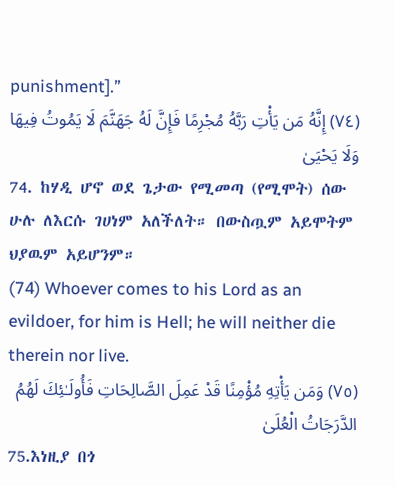punishment].”
(٧٤) إِنَّهُ مَن يَأْتِ رَبَّهُ مُجْرِمًا فَإِنَّ لَهُ جَهَنَّمَ لَا يَمُوتُ فِيهَا وَلَا يَحْيَىٰ
74. ከሃዲ ሆኖ ወደ ጌታው የሚመጣ (የሚሞት) ሰው ሁሉ ለእርሱ ገሀነም አለችለት። በውስጧም አይሞትም ህያዉም አይሆንም።
(74) Whoever comes to his Lord as an evildoer, for him is Hell; he will neither die therein nor live.
(٧٥) وَمَن يَأْتِهِ مُؤْمِنًا قَدْ عَمِلَ الصَّالِحَاتِ فَأُولَـٰئِكَ لَهُمُ الدَّرَجَاتُ الْعُلَىٰ
75.እነዚያ በጎ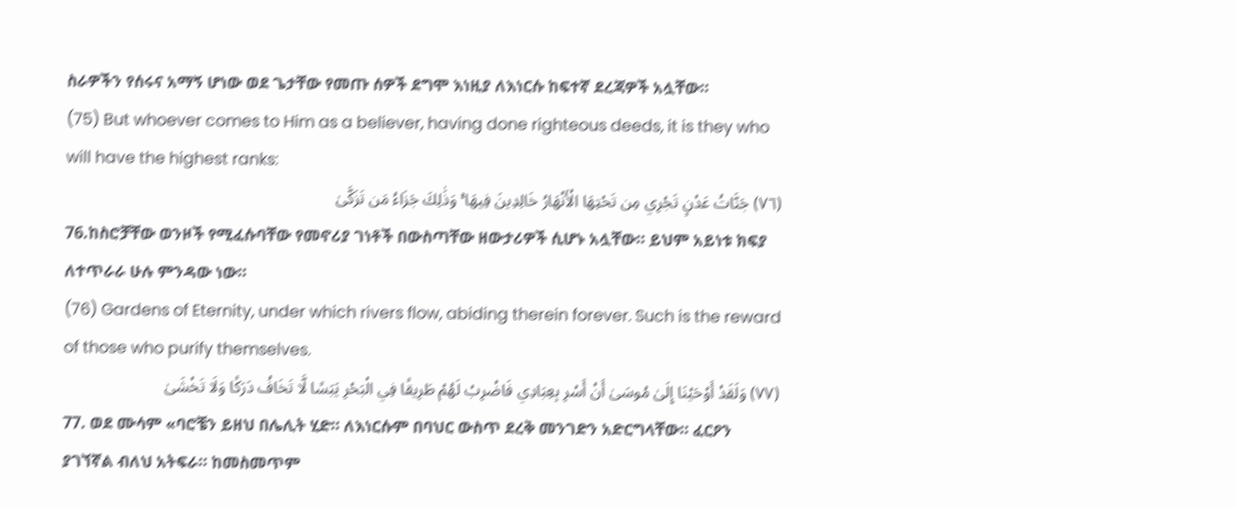ስራዎችን የሰሩና አማኝ ሆነው ወደ ጌታቸው የመጡ ሰዎች ደግሞ እነዚያ ለእነርሱ ከፍተኛ ደረጃዎች አሏቸው።
(75) But whoever comes to Him as a believer, having done righteous deeds, it is they who will have the highest ranks:
(٧٦) جَنَّاتُ عَدْنٍ تَجْرِي مِن تَحْتِهَا الْأَنْهَارُ خَالِدِينَ فِيهَا ۚ وَذَٰلِكَ جَزَاءُ مَن تَزَكَّىٰ
76.ከስሮቻቸው ወንዞች የሚፈሱባቸው የመኖሪያ ገነቶች በውስጣቸው ዘውታሪዎች ሲሆኑ አሏቸው። ይህም አይነቱ ክፍያ ለተጥራራ ሁሉ ምንዳው ነው።
(76) Gardens of Eternity, under which rivers flow, abiding therein forever. Such is the reward of those who purify themselves.
(٧٧) وَلَقَدْ أَوْحَيْنَا إِلَىٰ مُوسَىٰ أَنْ أَسْرِ بِعِبَادِي فَاضْرِبْ لَهُمْ طَرِيقًا فِي الْبَحْرِ يَبَسًا لَّا تَخَافُ دَرَكًا وَلَا تَخْشَىٰ
77. ወደ ሙሳም «ባሮቼን ይዘህ በሌሊት ሂድ። ለእነርሱም በባህር ውስጥ ደረቅ መንገድን አድርግላቸው። ፈርዖን ያገኘኛል ብለህ አትፍራ። ከመስመጥም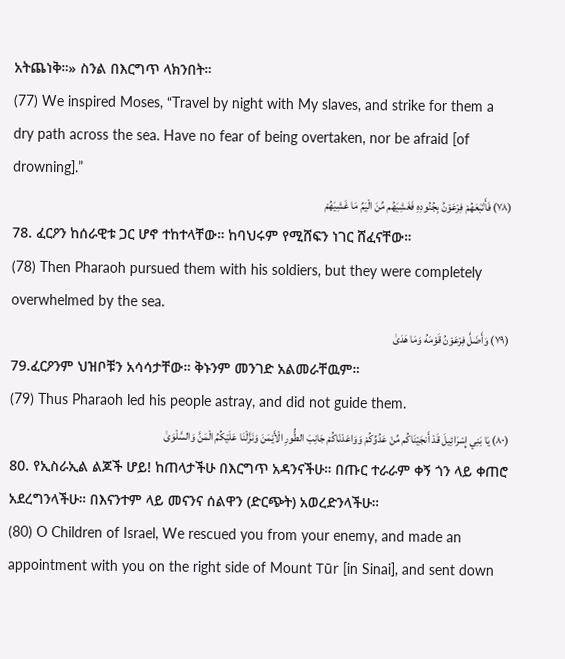አትጨነቅ።» ስንል በእርግጥ ላክንበት።
(77) We inspired Moses, “Travel by night with My slaves, and strike for them a dry path across the sea. Have no fear of being overtaken, nor be afraid [of drowning].”
(٧٨) فَأَتْبَعَهُمْ فِرْعَوْنُ بِجُنُودِهِ فَغَشِيَهُم مِّنَ الْيَمِّ مَا غَشِيَهُمْ
78. ፈርዖን ከሰራዊቱ ጋር ሆኖ ተከተላቸው። ከባህሩም የሚሸፍን ነገር ሸፈናቸው።
(78) Then Pharaoh pursued them with his soldiers, but they were completely overwhelmed by the sea.
(٧٩) وَأَضَلَّ فِرْعَوْنُ قَوْمَهُ وَمَا هَدَىٰ
79.ፈርዖንም ህዝቦቹን አሳሳታቸው። ቅኑንም መንገድ አልመራቸዉም።
(79) Thus Pharaoh led his people astray, and did not guide them.
(٨٠) يَا بَنِي إِسْرَائِيلَ قَدْ أَنجَيْنَاكُم مِّنْ عَدُوِّكُمْ وَوَاعَدْنَاكُمْ جَانِبَ الطُّورِ الْأَيْمَنَ وَنَزَّلْنَا عَلَيْكُمُ الْمَنَّ وَالسَّلْوَىٰ
80. የኢስራኢል ልጆች ሆይ! ከጠላታችሁ በእርግጥ አዳንናችሁ። በጡር ተራራም ቀኝ ጎን ላይ ቀጠሮ አደረግንላችሁ። በእናንተም ላይ መናንና ሰልዋን (ድርጭት) አወረድንላችሁ።
(80) O Children of Israel, We rescued you from your enemy, and made an appointment with you on the right side of Mount Tūr [in Sinai], and sent down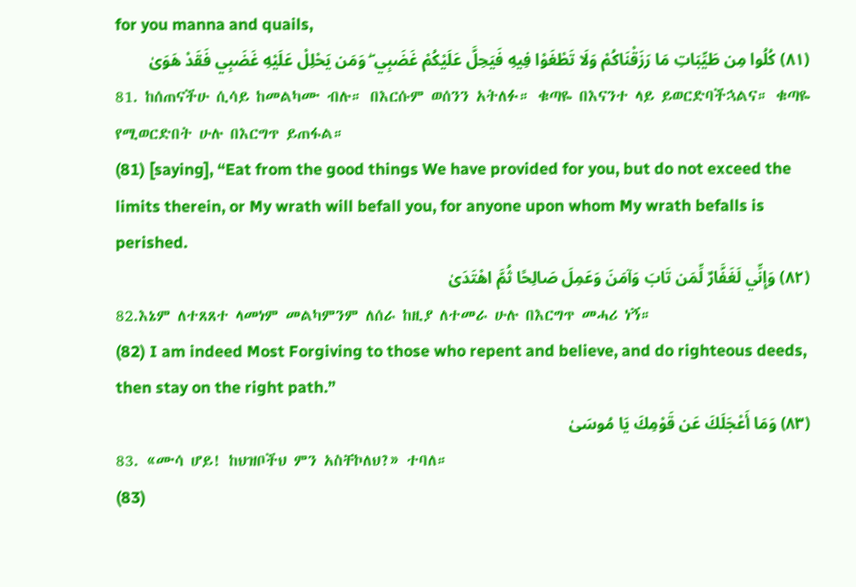for you manna and quails,
(٨١) كُلُوا مِن طَيِّبَاتِ مَا رَزَقْنَاكُمْ وَلَا تَطْغَوْا فِيهِ فَيَحِلَّ عَلَيْكُمْ غَضَبِي ۖ وَمَن يَحْلِلْ عَلَيْهِ غَضَبِي فَقَدْ هَوَىٰ
81. ከሰጠናችሁ ሲሳይ ከመልካሙ ብሉ። በእርሱም ወሰንን አትለፉ። ቁጣዬ በእናንተ ላይ ይወርድባችኋልና። ቁጣዬ የሚወርድበት ሁሉ በእርግጥ ይጠፋል።
(81) [saying], “Eat from the good things We have provided for you, but do not exceed the limits therein, or My wrath will befall you, for anyone upon whom My wrath befalls is perished.
(٨٢) وَإِنِّي لَغَفَّارٌ لِّمَن تَابَ وَآمَنَ وَعَمِلَ صَالِحًا ثُمَّ اهْتَدَىٰ
82.እኔም ለተጸጸተ ላመነም መልካምንም ለሰራ ከዚያ ለተመራ ሁሉ በእርግጥ መሓሪ ነኝ።
(82) I am indeed Most Forgiving to those who repent and believe, and do righteous deeds, then stay on the right path.”
(٨٣) وَمَا أَعْجَلَكَ عَن قَوْمِكَ يَا مُوسَىٰ
83. «ሙሳ ሆይ! ከህዝቦችህ ምን አስቸኮለህ?» ተባለ።
(83)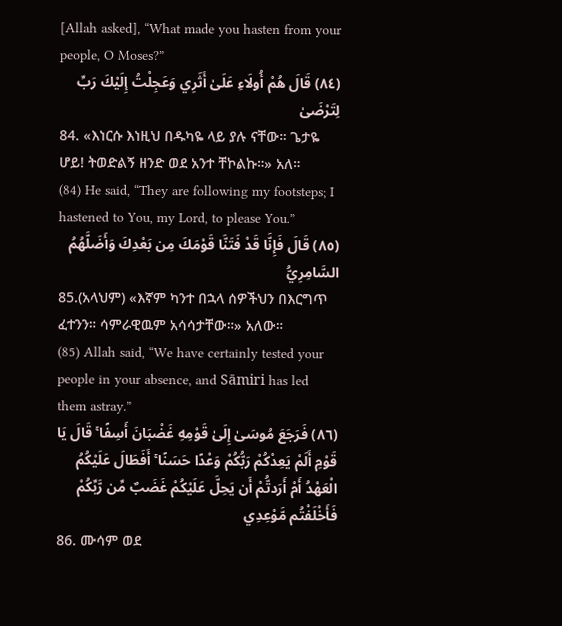[Allah asked], “What made you hasten from your people, O Moses?”
(٨٤) قَالَ هُمْ أُولَاءِ عَلَىٰ أَثَرِي وَعَجِلْتُ إِلَيْكَ رَبِّ لِتَرْضَىٰ
84. «እነርሱ እነዚህ በዱካዬ ላይ ያሉ ናቸው። ጌታዬ ሆይ! ትወድልኝ ዘንድ ወደ አንተ ቸኮልኩ።» አለ።
(84) He said, “They are following my footsteps; I hastened to You, my Lord, to please You.”
(٨٥) قَالَ فَإِنَّا قَدْ فَتَنَّا قَوْمَكَ مِن بَعْدِكَ وَأَضَلَّهُمُ السَّامِرِيُّ
85.(አላህም) «እኛም ካንተ በኋላ ሰዎችህን በእርግጥ ፈተንን። ሳምራዊዉም አሳሳታቸው።» አለው።
(85) Allah said, “We have certainly tested your people in your absence, and Sāmiri has led them astray.”
(٨٦) فَرَجَعَ مُوسَىٰ إِلَىٰ قَوْمِهِ غَضْبَانَ أَسِفًا ۚ قَالَ يَا قَوْمِ أَلَمْ يَعِدْكُمْ رَبُّكُمْ وَعْدًا حَسَنًا ۚ أَفَطَالَ عَلَيْكُمُ الْعَهْدُ أَمْ أَرَدتُّمْ أَن يَحِلَّ عَلَيْكُمْ غَضَبٌ مِّن رَّبِّكُمْ فَأَخْلَفْتُم مَّوْعِدِي
86. ሙሳም ወደ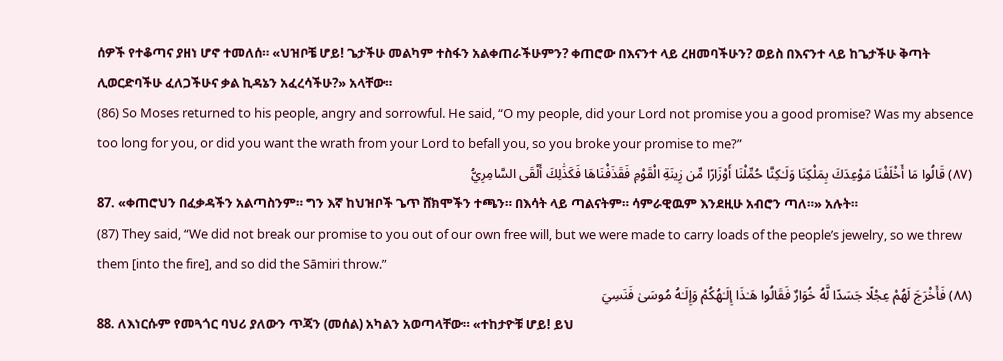ሰዎች የተቆጣና ያዘነ ሆኖ ተመለሰ። «ህዝቦቼ ሆይ! ጌታችሁ መልካም ተስፋን አልቀጠራችሁምን? ቀጠሮው በእናንተ ላይ ረዘመባችሁን? ወይስ በእናንተ ላይ ከጌታችሁ ቅጣት ሊወርድባችሁ ፈለጋችሁና ቃል ኪዳኔን አፈረሳችሁ?» አላቸው።
(86) So Moses returned to his people, angry and sorrowful. He said, “O my people, did your Lord not promise you a good promise? Was my absence too long for you, or did you want the wrath from your Lord to befall you, so you broke your promise to me?”
(٨٧) قَالُوا مَا أَخْلَفْنَا مَوْعِدَكَ بِمَلْكِنَا وَلَـٰكِنَّا حُمِّلْنَا أَوْزَارًا مِّن زِينَةِ الْقَوْمِ فَقَذَفْنَاهَا فَكَذَٰلِكَ أَلْقَى السَّامِرِيُّ
87. «ቀጠሮህን በፈቃዳችን አልጣስንም። ግን እኛ ከህዝቦች ጌጥ ሸክሞችን ተጫን። በእሳት ላይ ጣልናትም። ሳምራዊዉም እንደዚሁ አብሮን ጣለ።» አሉት።
(87) They said, “We did not break our promise to you out of our own free will, but we were made to carry loads of the people’s jewelry, so we threw them [into the fire], and so did the Sāmiri throw.”
(٨٨) فَأَخْرَجَ لَهُمْ عِجْلًا جَسَدًا لَّهُ خُوَارٌ فَقَالُوا هَـٰذَا إِلَـٰهُكُمْ وَإِلَـٰهُ مُوسَىٰ فَنَسِيَ
88. ለእነርሱም የመጓጎር ባህሪ ያለውን ጥጃን (መሰል) አካልን አወጣላቸው። «ተከታዮቹ ሆይ! ይህ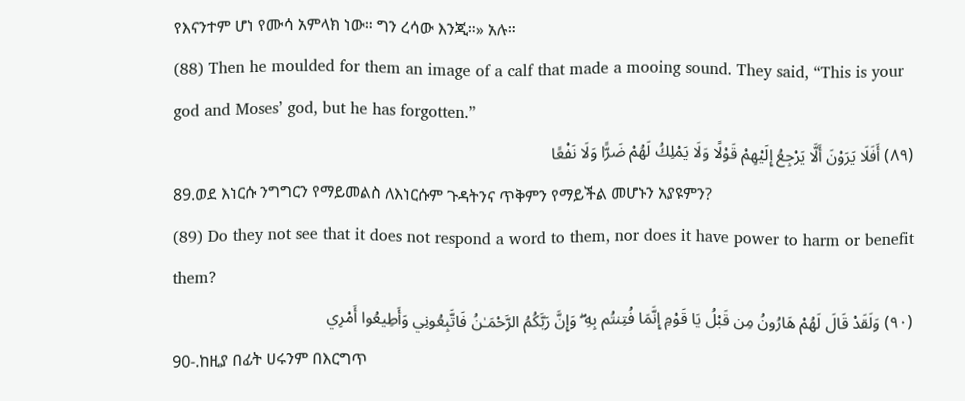የእናንተም ሆነ የሙሳ አምላክ ነው። ግን ረሳው እንጂ።» አሉ።
(88) Then he moulded for them an image of a calf that made a mooing sound. They said, “This is your god and Moses’ god, but he has forgotten.”
(٨٩) أَفَلَا يَرَوْنَ أَلَّا يَرْجِعُ إِلَيْهِمْ قَوْلًا وَلَا يَمْلِكُ لَهُمْ ضَرًّا وَلَا نَفْعًا
89.ወደ እነርሱ ንግግርን የማይመልስ ለእነርሱም ጉዳትንና ጥቅምን የማይችል መሆኑን አያዩምን?
(89) Do they not see that it does not respond a word to them, nor does it have power to harm or benefit them?
(٩٠) وَلَقَدْ قَالَ لَهُمْ هَارُونُ مِن قَبْلُ يَا قَوْمِ إِنَّمَا فُتِنتُم بِهِ ۖ وَإِنَّ رَبَّكُمُ الرَّحْمَـٰنُ فَاتَّبِعُونِي وَأَطِيعُوا أَمْرِي
90-.ከዚያ በፊት ሀሩንም በእርግጥ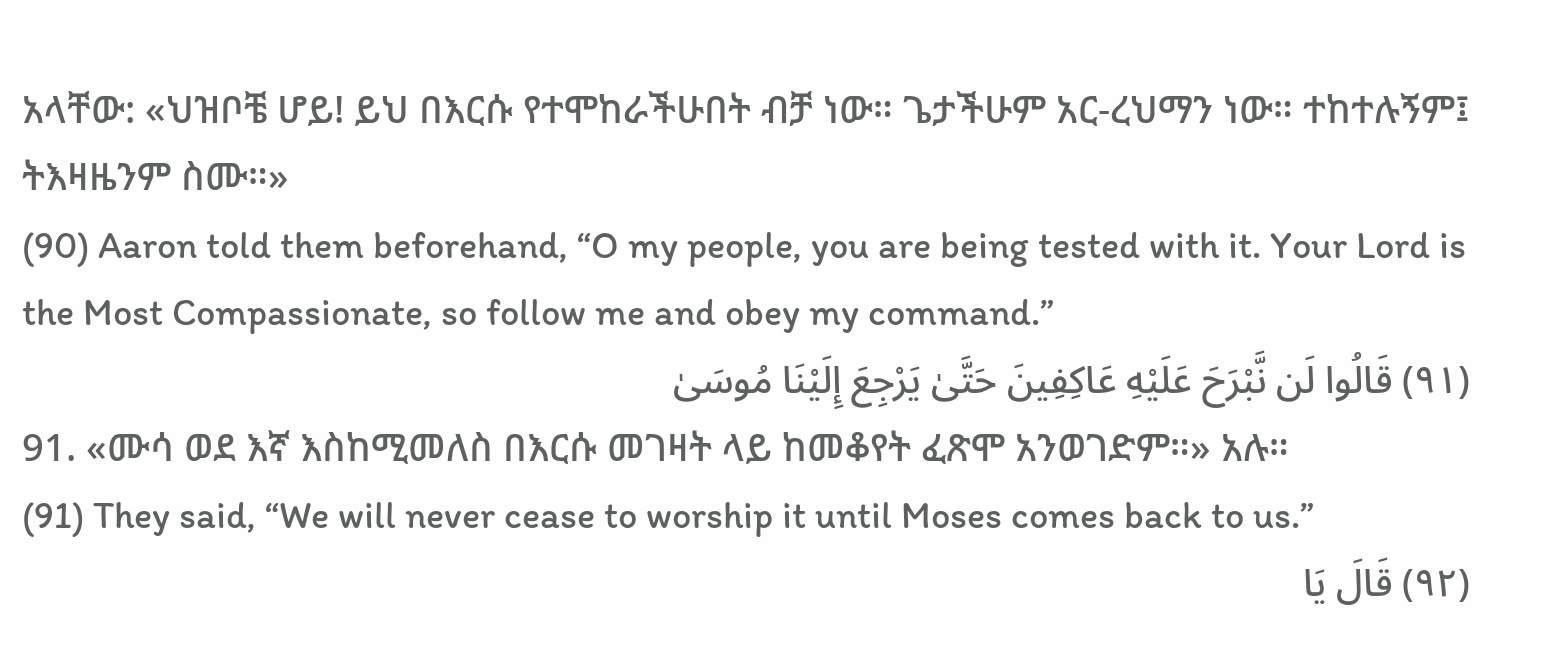አላቸው: «ህዝቦቼ ሆይ! ይህ በእርሱ የተሞከራችሁበት ብቻ ነው። ጌታችሁም አር-ረህማን ነው። ተከተሉኝም፤ ትእዛዜንም ስሙ።»
(90) Aaron told them beforehand, “O my people, you are being tested with it. Your Lord is the Most Compassionate, so follow me and obey my command.”
(٩١) قَالُوا لَن نَّبْرَحَ عَلَيْهِ عَاكِفِينَ حَتَّىٰ يَرْجِعَ إِلَيْنَا مُوسَىٰ
91. «ሙሳ ወደ እኛ እስከሚመለስ በእርሱ መገዛት ላይ ከመቆየት ፈጽሞ አንወገድም።» አሉ።
(91) They said, “We will never cease to worship it until Moses comes back to us.”
(٩٢) قَالَ يَا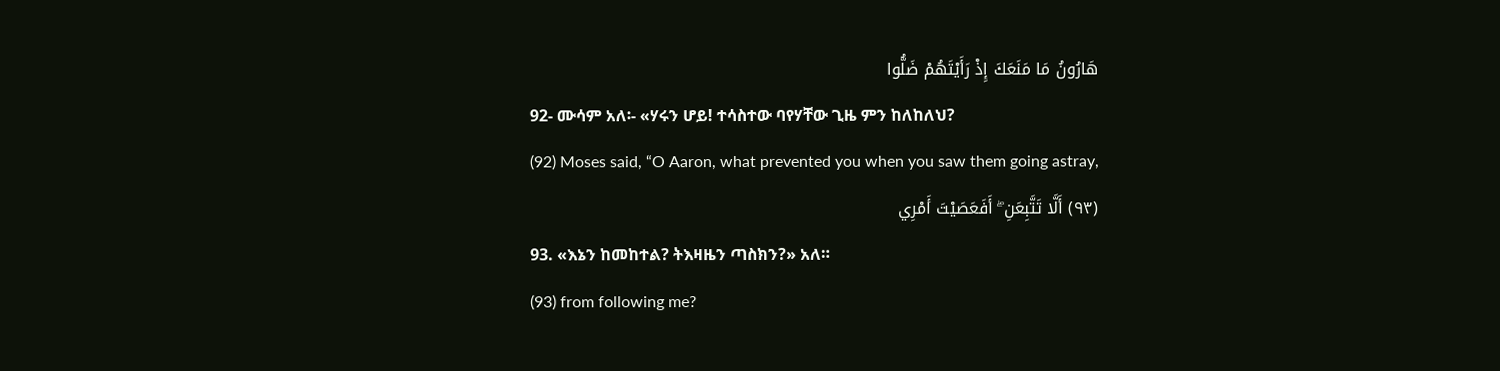هَارُونُ مَا مَنَعَكَ إِذْ رَأَيْتَهُمْ ضَلُّوا
92- ሙሳም አለ፡- «ሃሩን ሆይ! ተሳስተው ባየሃቸው ጊዜ ምን ከለከለህ?
(92) Moses said, “O Aaron, what prevented you when you saw them going astray,
(٩٣) أَلَّا تَتَّبِعَنِ ۖ أَفَعَصَيْتَ أَمْرِي
93. «እኔን ከመከተል? ትእዛዜን ጣስክን?» አለ።
(93) from following me?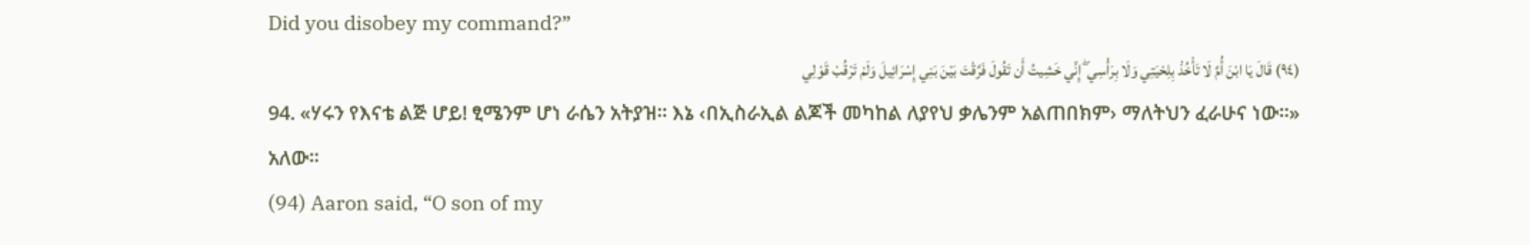Did you disobey my command?”
(٩٤) قَالَ يَا ابْنَ أُمَّ لَا تَأْخُذْ بِلِحْيَتِي وَلَا بِرَأْسِي ۖ إِنِّي خَشِيتُ أَن تَقُولَ فَرَّقْتَ بَيْنَ بَنِي إِسْرَائِيلَ وَلَمْ تَرْقُبْ قَوْلِي
94. «ሃሩን የእናቴ ልጅ ሆይ! ፂሜንም ሆነ ራሴን አትያዝ። እኔ ‹በኢስራኢል ልጆች መካከል ለያየህ ቃሌንም አልጠበክም› ማለትህን ፈራሁና ነው።» አለው።
(94) Aaron said, “O son of my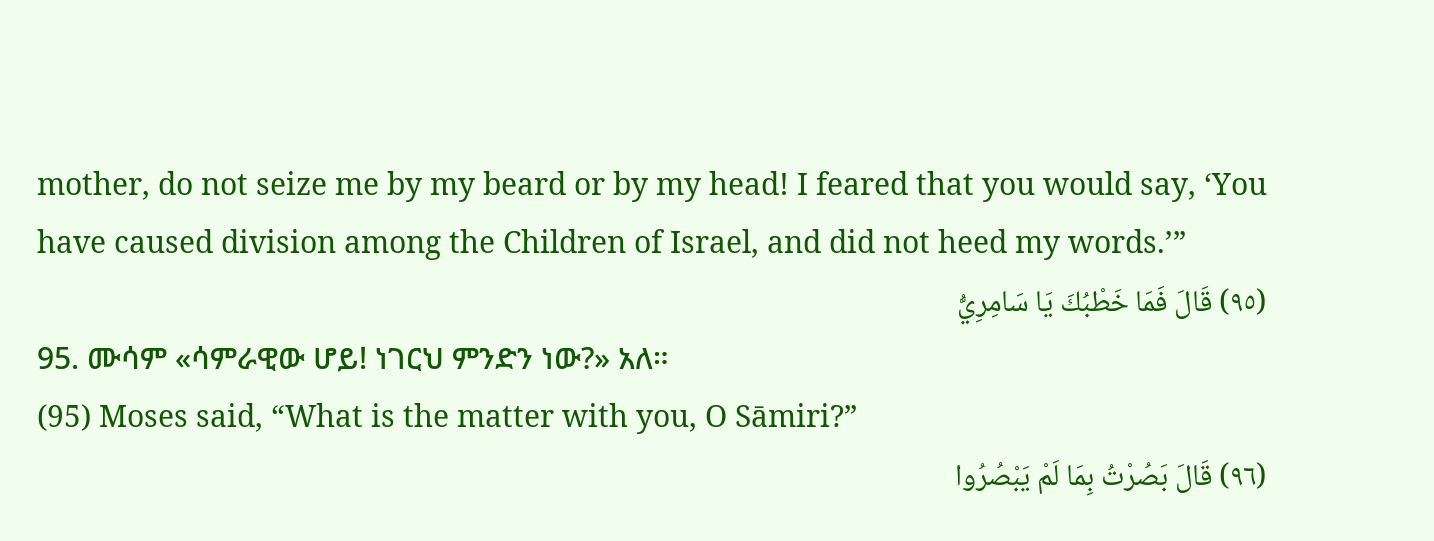mother, do not seize me by my beard or by my head! I feared that you would say, ‘You have caused division among the Children of Israel, and did not heed my words.’”
(٩٥) قَالَ فَمَا خَطْبُكَ يَا سَامِرِيُّ
95. ሙሳም «ሳምራዊው ሆይ! ነገርህ ምንድን ነው?» አለ።
(95) Moses said, “What is the matter with you, O Sāmiri?”
(٩٦) قَالَ بَصُرْتُ بِمَا لَمْ يَبْصُرُوا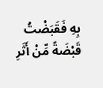بِهِ فَقَبَضْتُ قَبْضَةً مِّنْ أَثَرِ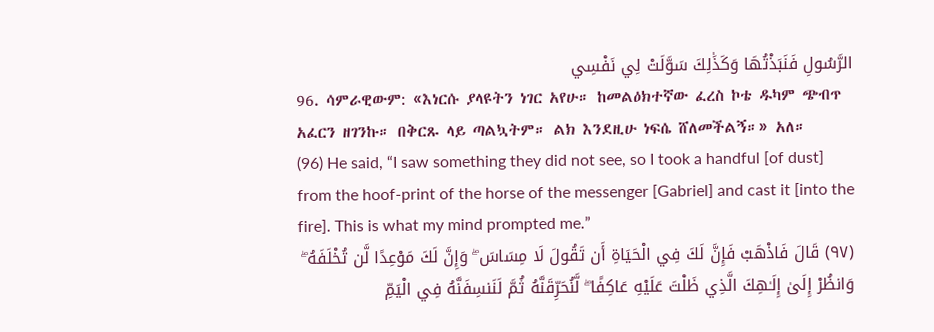الرَّسُولِ فَنَبَذْتُهَا وَكَذَٰلِكَ سَوَّلَتْ لِي نَفْسِي
96. ሳምራዊውም: «እነርሱ ያላዩትን ነገር አየሁ። ከመልዕክተኛው ፈረስ ኮቴ ዱካም ጭብጥ አፈርን ዘገንኩ። በቅርጹ ላይ ጣልኳትም። ልክ እንደዚሁ ነፍሴ ሸለመችልኝ።» አለ።
(96) He said, “I saw something they did not see, so I took a handful [of dust] from the hoof-print of the horse of the messenger [Gabriel] and cast it [into the fire]. This is what my mind prompted me.”
(٩٧) قَالَ فَاذْهَبْ فَإِنَّ لَكَ فِي الْحَيَاةِ أَن تَقُولَ لَا مِسَاسَ ۖ وَإِنَّ لَكَ مَوْعِدًا لَّن تُخْلَفَهُ ۖ وَانظُرْ إِلَىٰ إِلَـٰهِكَ الَّذِي ظَلْتَ عَلَيْهِ عَاكِفًا ۖ لَّنُحَرِّقَنَّهُ ثُمَّ لَنَنسِفَنَّهُ فِي الْيَمِّ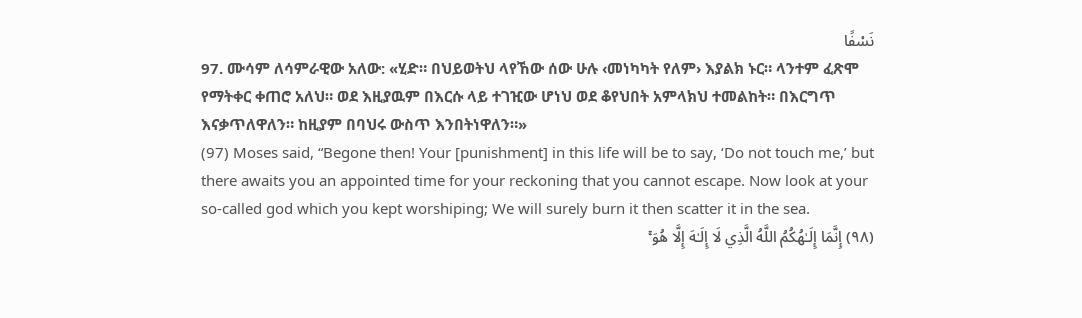نَسْفًا
97. ሙሳም ለሳምራዊው አለው: «ሂድ። በህይወትህ ላየኸው ሰው ሁሉ ‹መነካካት የለም› እያልክ ኑር። ላንተም ፈጽሞ የማትቀር ቀጠሮ አለህ። ወደ እዚያዉም በእርሱ ላይ ተገዢው ሆነህ ወደ ቆየህበት አምላክህ ተመልከት። በእርግጥ እናቃጥለዋለን። ከዚያም በባህሩ ውስጥ እንበትነዋለን።»
(97) Moses said, “Begone then! Your [punishment] in this life will be to say, ‘Do not touch me,’ but there awaits you an appointed time for your reckoning that you cannot escape. Now look at your so-called god which you kept worshiping; We will surely burn it then scatter it in the sea.
(٩٨) إِنَّمَا إِلَـٰهُكُمُ اللَّهُ الَّذِي لَا إِلَـٰهَ إِلَّا هُوَ ۚ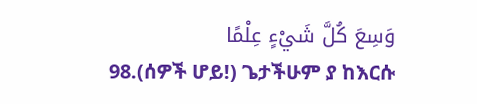وَسِعَ كُلَّ شَيْءٍ عِلْمًا
98.(ሰዎች ሆይ!) ጌታችሁም ያ ከእርሱ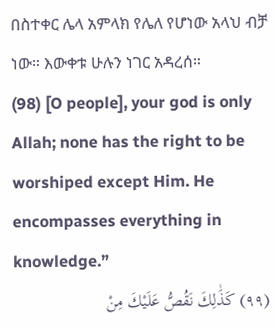በስተቀር ሌላ አምላክ የሌለ የሆነው አላህ ብቻ ነው። እውቀቱ ሁሉን ነገር አዳረሰ።
(98) [O people], your god is only Allah; none has the right to be worshiped except Him. He encompasses everything in knowledge.”
(٩٩) كَذَٰلِكَ نَقُصُّ عَلَيْكَ مِنْ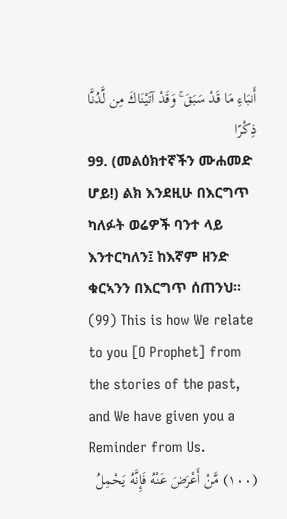أَنبَاءِ مَا قَدْ سَبَقَ ۚ وَقَدْ آتَيْنَاكَ مِن لَّدُنَّا ذِكْرًا
99. (መልዕክተኛችን ሙሐመድ ሆይ!) ልክ እንደዚሁ በእርግጥ ካለፉት ወሬዎች ባንተ ላይ እንተርካለን፤ ከእኛም ዘንድ ቁርኣንን በእርግጥ ሰጠንህ።
(99) This is how We relate to you [O Prophet] from the stories of the past, and We have given you a Reminder from Us.
(١٠٠) مَّنْ أَعْرَضَ عَنْهُ فَإِنَّهُ يَحْمِلُ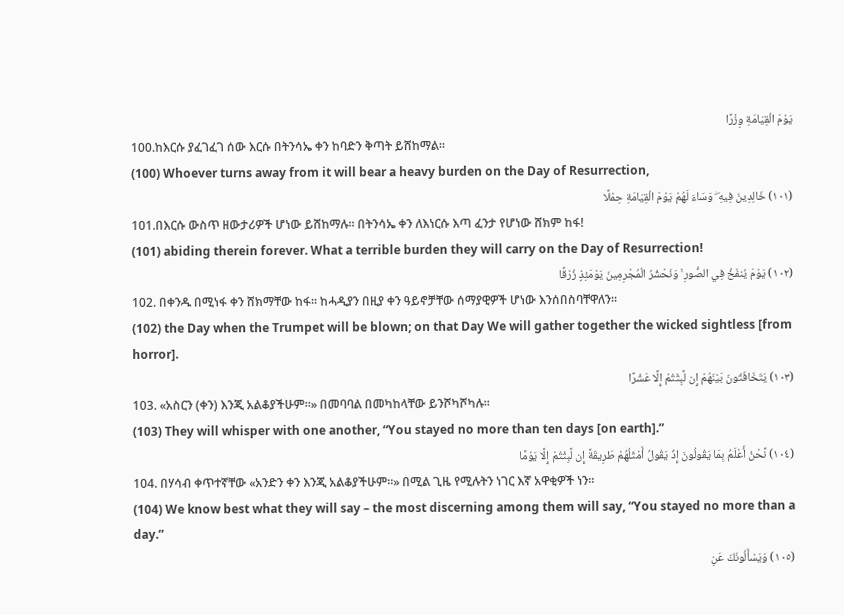يَوْمَ الْقِيَامَةِ وِزْرًا
100.ከእርሱ ያፈገፈገ ሰው እርሱ በትንሳኤ ቀን ከባድን ቅጣት ይሸከማል።
(100) Whoever turns away from it will bear a heavy burden on the Day of Resurrection,
(١٠١) خَالِدِينَ فِيهِ ۖ وَسَاءَ لَهُمْ يَوْمَ الْقِيَامَةِ حِمْلًا
101.በእርሱ ውስጥ ዘውታሪዎች ሆነው ይሸከማሉ። በትንሳኤ ቀን ለእነርሱ እጣ ፈንታ የሆነው ሸክም ከፋ!
(101) abiding therein forever. What a terrible burden they will carry on the Day of Resurrection!
(١٠٢) يَوْمَ يُنفَخُ فِي الصُّورِ ۚ وَنَحْشُرُ الْمُجْرِمِينَ يَوْمَئِذٍ زُرْقًا
102. በቀንዱ በሚነፋ ቀን ሸክማቸው ከፋ። ከሓዲያን በዚያ ቀን ዓይኖቻቸው ሰማያዊዎች ሆነው እንሰበስባቸዋለን።
(102) the Day when the Trumpet will be blown; on that Day We will gather together the wicked sightless [from horror].
(١٠٣) يَتَخَافَتُونَ بَيْنَهُمْ إِن لَّبِثْتُمْ إِلَّا عَشْرًا
103. «አስርን (ቀን) እንጂ አልቆያችሁም።» በመባባል በመካከላቸው ይንሾካሾካሉ።
(103) They will whisper with one another, “You stayed no more than ten days [on earth].”
(١٠٤) نَّحْنُ أَعْلَمُ بِمَا يَقُولُونَ إِذْ يَقُولُ أَمْثَلُهُمْ طَرِيقَةً إِن لَّبِثْتُمْ إِلَّا يَوْمًا
104. በሃሳብ ቀጥተኛቸው «አንድን ቀን እንጂ አልቆያችሁም።» በሚል ጊዜ የሚሉትን ነገር እኛ አዋቂዎች ነን።
(104) We know best what they will say – the most discerning among them will say, “You stayed no more than a day.”
(١٠٥) وَيَسْأَلُونَكَ عَنِ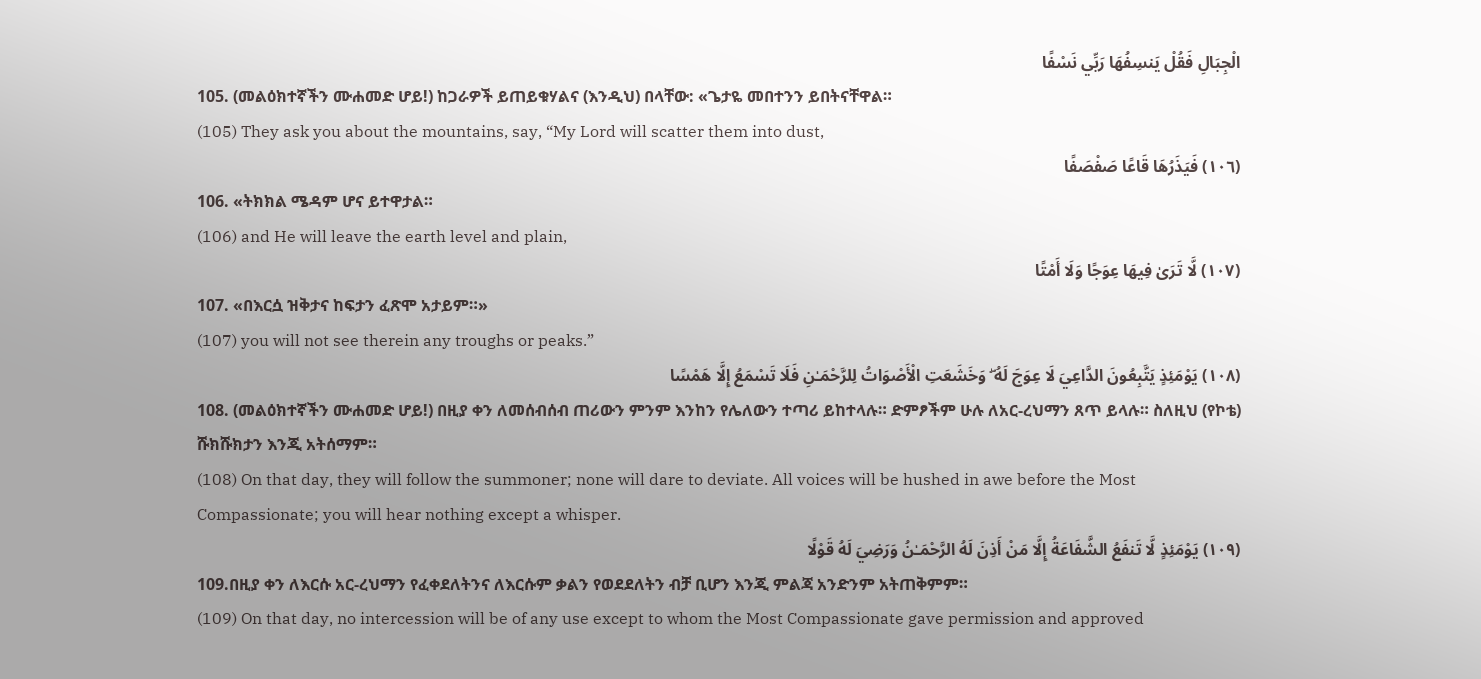الْجِبَالِ فَقُلْ يَنسِفُهَا رَبِّي نَسْفًا
105. (መልዕክተኛችን ሙሐመድ ሆይ!) ከጋራዎች ይጠይቁሃልና (እንዲህ) በላቸው: «ጌታዬ መበተንን ይበትናቸዋል።
(105) They ask you about the mountains, say, “My Lord will scatter them into dust,
(١٠٦) فَيَذَرُهَا قَاعًا صَفْصَفًا
106. «ትክክል ሜዳም ሆና ይተዋታል።
(106) and He will leave the earth level and plain,
(١٠٧) لَّا تَرَىٰ فِيهَا عِوَجًا وَلَا أَمْتًا
107. «በእርሷ ዝቅታና ከፍታን ፈጽሞ አታይም።»
(107) you will not see therein any troughs or peaks.”
(١٠٨) يَوْمَئِذٍ يَتَّبِعُونَ الدَّاعِيَ لَا عِوَجَ لَهُ ۖ وَخَشَعَتِ الْأَصْوَاتُ لِلرَّحْمَـٰنِ فَلَا تَسْمَعُ إِلَّا هَمْسًا
108. (መልዕክተኛችን ሙሐመድ ሆይ!) በዚያ ቀን ለመሰብሰብ ጠሪውን ምንም እንከን የሌለውን ተጣሪ ይከተላሉ። ድምፆችም ሁሉ ለአር-ረህማን ጸጥ ይላሉ። ስለዚህ (የኮቴ) ሹክሹክታን እንጂ አትሰማም።
(108) On that day, they will follow the summoner; none will dare to deviate. All voices will be hushed in awe before the Most Compassionate; you will hear nothing except a whisper.
(١٠٩) يَوْمَئِذٍ لَّا تَنفَعُ الشَّفَاعَةُ إِلَّا مَنْ أَذِنَ لَهُ الرَّحْمَـٰنُ وَرَضِيَ لَهُ قَوْلًا
109.በዚያ ቀን ለእርሱ አር-ረህማን የፈቀደለትንና ለእርሱም ቃልን የወደደለትን ብቻ ቢሆን እንጂ ምልጃ አንድንም አትጠቅምም።
(109) On that day, no intercession will be of any use except to whom the Most Compassionate gave permission and approved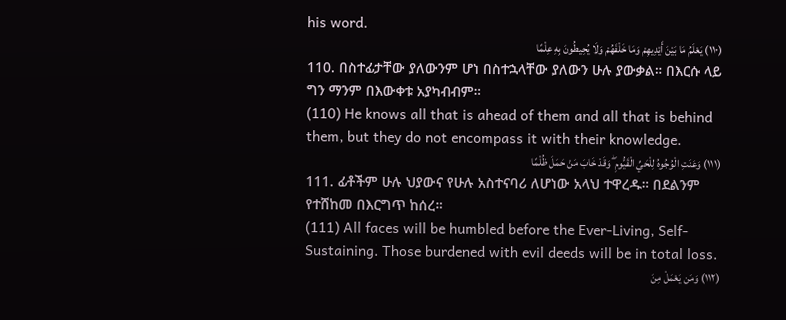his word.
(١١٠) يَعْلَمُ مَا بَيْنَ أَيْدِيهِمْ وَمَا خَلْفَهُمْ وَلَا يُحِيطُونَ بِهِ عِلْمًا
110. በስተፊታቸው ያለውንም ሆነ በስተኋላቸው ያለውን ሁሉ ያውቃል። በእርሱ ላይ ግን ማንም በእውቀቱ አያካብብም።
(110) He knows all that is ahead of them and all that is behind them, but they do not encompass it with their knowledge.
(١١١) وَعَنَتِ الْوُجُوهُ لِلْحَيِّ الْقَيُّومِ ۖ وَقَدْ خَابَ مَنْ حَمَلَ ظُلْمًا
111. ፊቶችም ሁሉ ህያውና የሁሉ አስተናባሪ ለሆነው አላህ ተዋረዱ። በደልንም የተሸከመ በእርግጥ ከሰረ።
(111) All faces will be humbled before the Ever-Living, Self-Sustaining. Those burdened with evil deeds will be in total loss.
(١١٢) وَمَن يَعْمَلْ مِنَ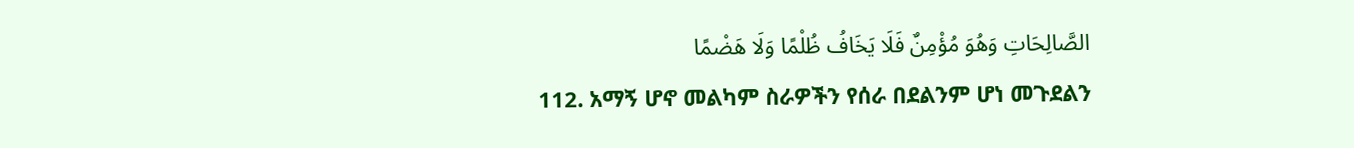الصَّالِحَاتِ وَهُوَ مُؤْمِنٌ فَلَا يَخَافُ ظُلْمًا وَلَا هَضْمًا
112. አማኝ ሆኖ መልካም ስራዎችን የሰራ በደልንም ሆነ መጉደልን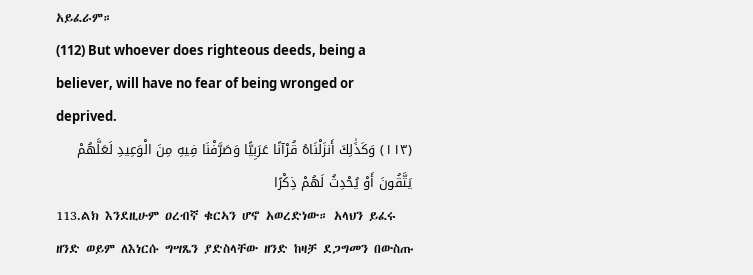አይፈራም።
(112) But whoever does righteous deeds, being a believer, will have no fear of being wronged or deprived.
(١١٣) وَكَذَٰلِكَ أَنزَلْنَاهُ قُرْآنًا عَرَبِيًّا وَصَرَّفْنَا فِيهِ مِنَ الْوَعِيدِ لَعَلَّهُمْ يَتَّقُونَ أَوْ يُحْدِثُ لَهُمْ ذِكْرًا
113.ልክ እንደዚሁም ዐረብኛ ቁርኣን ሆኖ አወረድነው። አላህን ይፈሩ ዘንድ ወይም ለእነርሱ ግሣጼን ያድስላቸው ዘንድ ከዛቻ ደጋግመን በውስጡ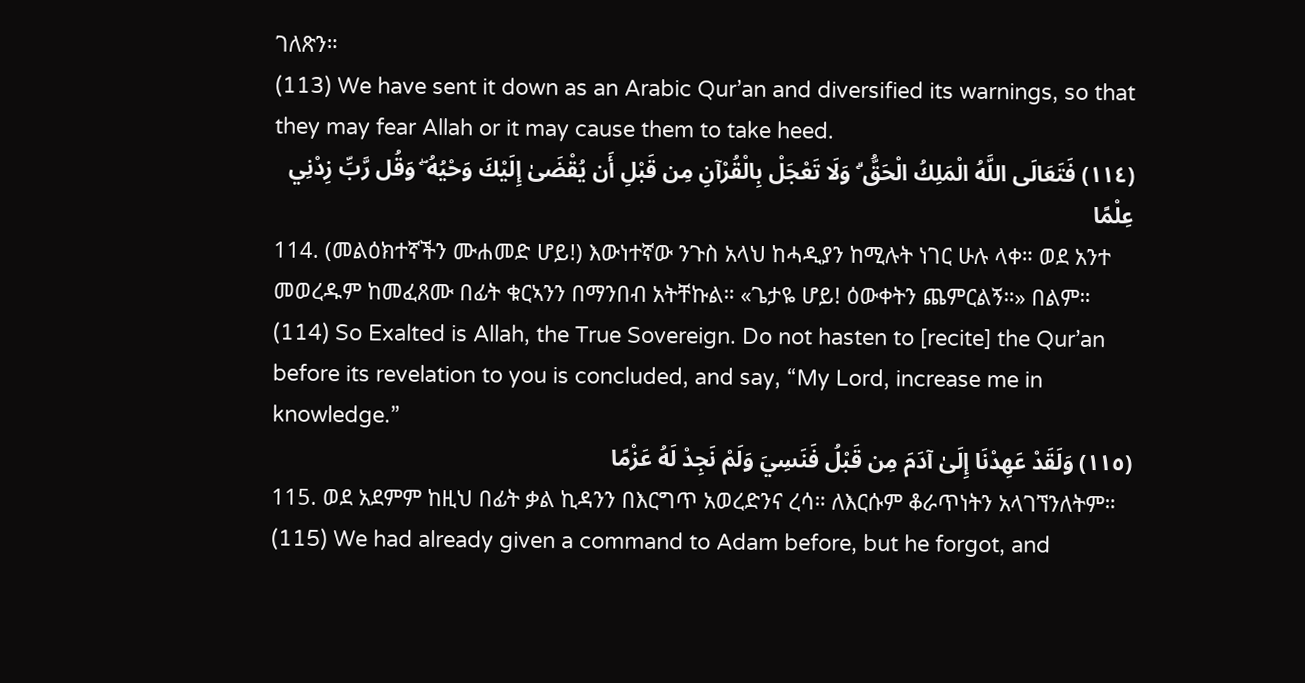ገለጽን።
(113) We have sent it down as an Arabic Qur’an and diversified its warnings, so that they may fear Allah or it may cause them to take heed.
(١١٤) فَتَعَالَى اللَّهُ الْمَلِكُ الْحَقُّ ۗ وَلَا تَعْجَلْ بِالْقُرْآنِ مِن قَبْلِ أَن يُقْضَىٰ إِلَيْكَ وَحْيُهُ ۖ وَقُل رَّبِّ زِدْنِي عِلْمًا
114. (መልዕክተኛችን ሙሐመድ ሆይ!) እውነተኛው ንጉስ አላህ ከሓዲያን ከሚሉት ነገር ሁሉ ላቀ። ወደ አንተ መወረዱም ከመፈጸሙ በፊት ቁርኣንን በማንበብ አትቸኩል። «ጌታዬ ሆይ! ዕውቀትን ጨምርልኝ።» በልም።
(114) So Exalted is Allah, the True Sovereign. Do not hasten to [recite] the Qur’an before its revelation to you is concluded, and say, “My Lord, increase me in knowledge.”
(١١٥) وَلَقَدْ عَهِدْنَا إِلَىٰ آدَمَ مِن قَبْلُ فَنَسِيَ وَلَمْ نَجِدْ لَهُ عَزْمًا
115. ወደ አደምም ከዚህ በፊት ቃል ኪዳንን በእርግጥ አወረድንና ረሳ። ለእርሱም ቆራጥነትን አላገኘንለትም።
(115) We had already given a command to Adam before, but he forgot, and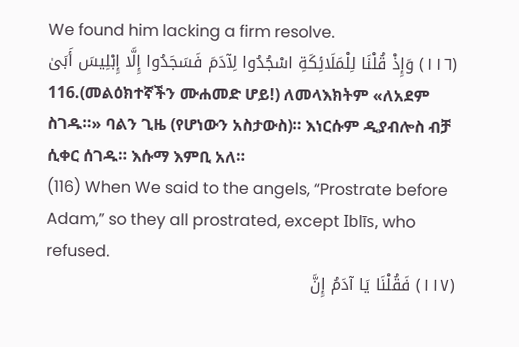We found him lacking a firm resolve.
(١١٦) وَإِذْ قُلْنَا لِلْمَلَائِكَةِ اسْجُدُوا لِآدَمَ فَسَجَدُوا إِلَّا إِبْلِيسَ أَبَىٰ
116.(መልዕክተኛችን ሙሐመድ ሆይ!) ለመላእክትም «ለአደም ስገዱ።» ባልን ጊዜ (የሆነውን አስታውስ)። እነርሱም ዲያብሎስ ብቻ ሲቀር ሰገዱ። እሱማ እምቢ አለ።
(116) When We said to the angels, “Prostrate before Adam,” so they all prostrated, except Iblīs, who refused.
(١١٧) فَقُلْنَا يَا آدَمُ إِنَّ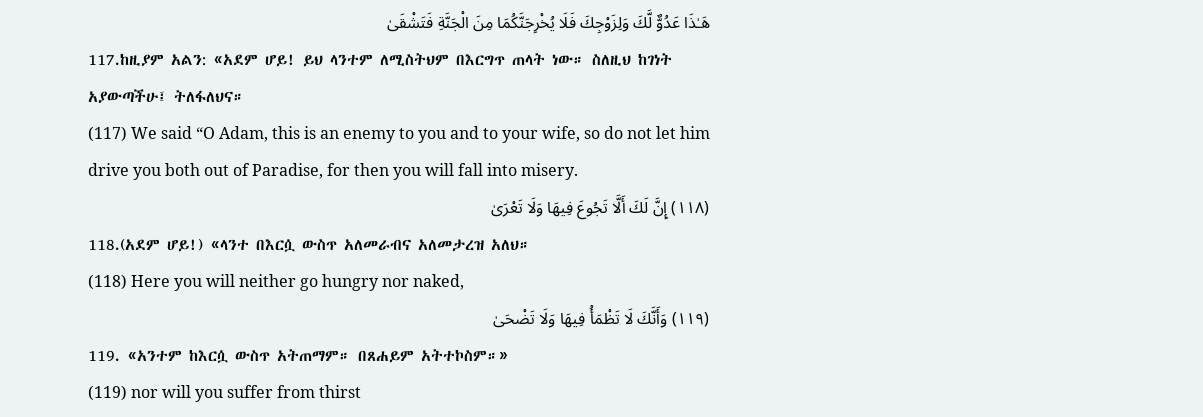هَـٰذَا عَدُوٌّ لَّكَ وَلِزَوْجِكَ فَلَا يُخْرِجَنَّكُمَا مِنَ الْجَنَّةِ فَتَشْقَىٰ
117.ከዚያም አልን: «አደም ሆይ! ይህ ላንተም ለሚስትህም በእርግጥ ጠላት ነው። ስለዚህ ከገነት አያውጣችሁ፤ ትለፋለህና።
(117) We said “O Adam, this is an enemy to you and to your wife, so do not let him drive you both out of Paradise, for then you will fall into misery.
(١١٨) إِنَّ لَكَ أَلَّا تَجُوعَ فِيهَا وَلَا تَعْرَىٰ
118.(አደም ሆይ!) «ላንተ በእርሷ ውስጥ አለመራብና አለመታረዝ አለህ።
(118) Here you will neither go hungry nor naked,
(١١٩) وَأَنَّكَ لَا تَظْمَأُ فِيهَا وَلَا تَضْحَىٰ
119. «አንተም ከእርሷ ውስጥ አትጠማም። በጸሐይም አትተኮስም።»
(119) nor will you suffer from thirst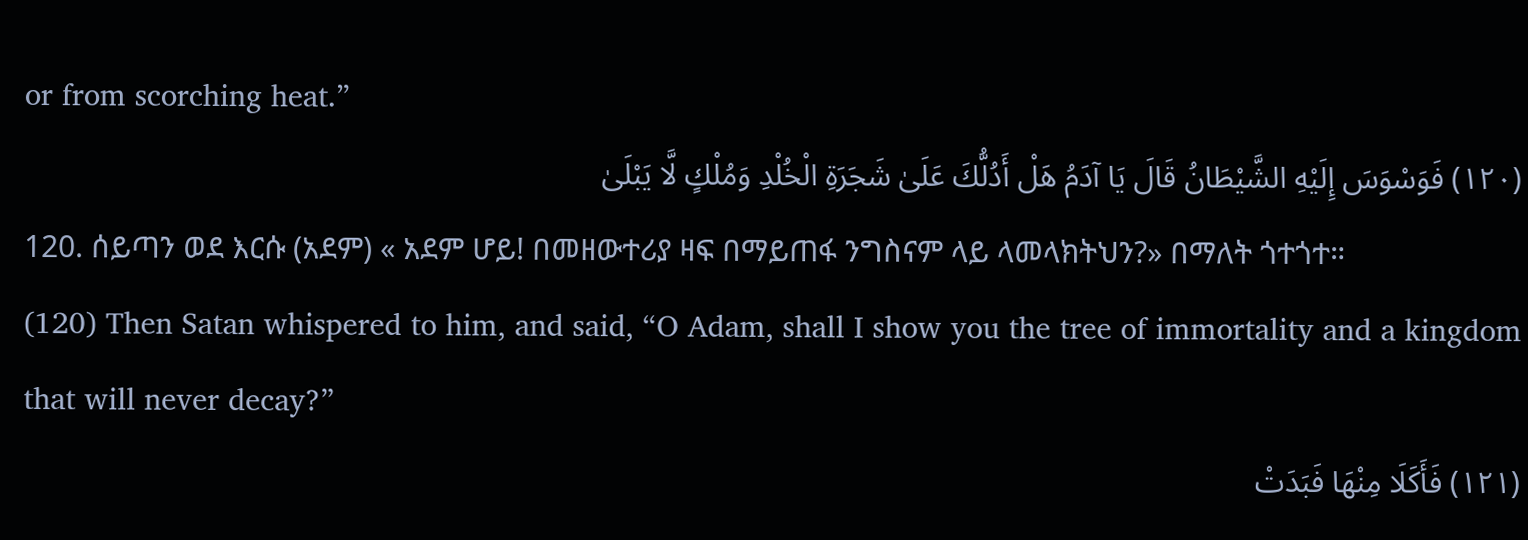or from scorching heat.”
(١٢٠) فَوَسْوَسَ إِلَيْهِ الشَّيْطَانُ قَالَ يَا آدَمُ هَلْ أَدُلُّكَ عَلَىٰ شَجَرَةِ الْخُلْدِ وَمُلْكٍ لَّا يَبْلَىٰ
120. ሰይጣን ወደ እርሱ (አደም) « አደም ሆይ! በመዘውተሪያ ዛፍ በማይጠፋ ንግስናም ላይ ላመላክትህን?» በማለት ጎተጎተ።
(120) Then Satan whispered to him, and said, “O Adam, shall I show you the tree of immortality and a kingdom that will never decay?”
(١٢١) فَأَكَلَا مِنْهَا فَبَدَتْ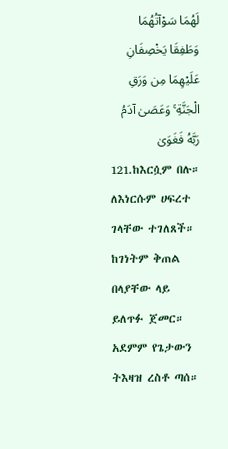لَهُمَا سَوْآتُهُمَا وَطَفِقَا يَخْصِفَانِ عَلَيْهِمَا مِن وَرَقِ الْجَنَّةِ ۚ وَعَصَىٰ آدَمُ رَبَّهُ فَغَوَىٰ
121.ከእርሷም በሉ። ለእነርሱም ሀፍረተ ገላቸው ተገለጸች። ከገነትም ቅጠል በላያቸው ላይ ይለጥፉ ጀመር። አደምም የጌታውን ትእዛዝ ረስቶ ጣሰ።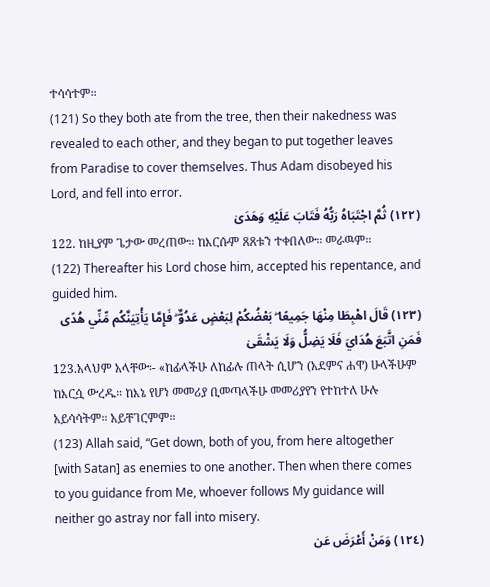ተሳሳተም።
(121) So they both ate from the tree, then their nakedness was revealed to each other, and they began to put together leaves from Paradise to cover themselves. Thus Adam disobeyed his Lord, and fell into error.
(١٢٢) ثُمَّ اجْتَبَاهُ رَبُّهُ فَتَابَ عَلَيْهِ وَهَدَىٰ
122. ከዚያም ጌታው መረጠው። ከእርሱም ጸጸቱን ተቀበለው። መራዉም።
(122) Thereafter his Lord chose him, accepted his repentance, and guided him.
(١٢٣) قَالَ اهْبِطَا مِنْهَا جَمِيعًا ۖ بَعْضُكُمْ لِبَعْضٍ عَدُوٌّ ۖ فَإِمَّا يَأْتِيَنَّكُم مِّنِّي هُدًى فَمَنِ اتَّبَعَ هُدَايَ فَلَا يَضِلُّ وَلَا يَشْقَىٰ
123.አላህም አላቸው፡- «ከፊላችሁ ለከፊሉ ጠላት ሲሆን (አደምና ሐዋ) ሁላችሁም ከእርሷ ውረዱ። ከእኔ የሆነ መመሪያ ቢመጣላችሁ መመሪያየን የተከተለ ሁሉ አይሳሳትም። አይቸገርምም።
(123) Allah said, “Get down, both of you, from here altogether [with Satan] as enemies to one another. Then when there comes to you guidance from Me, whoever follows My guidance will neither go astray nor fall into misery.
(١٢٤) وَمَنْ أَعْرَضَ عَن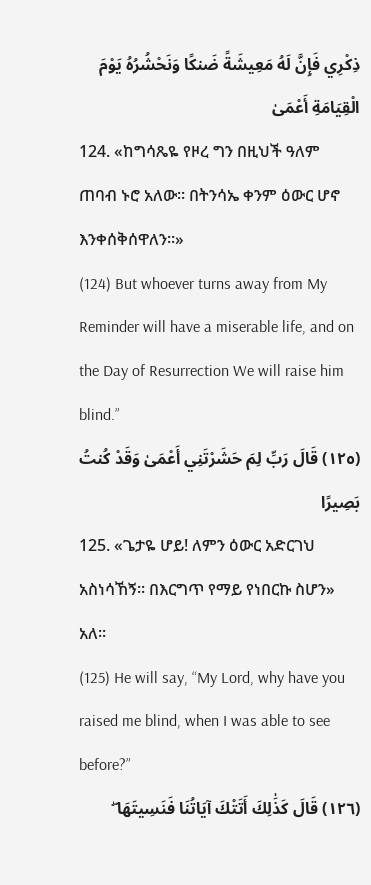ذِكْرِي فَإِنَّ لَهُ مَعِيشَةً ضَنكًا وَنَحْشُرُهُ يَوْمَ الْقِيَامَةِ أَعْمَىٰ
124. «ከግሳጼዬ የዞረ ግን በዚህች ዓለም ጠባብ ኑሮ አለው። በትንሳኤ ቀንም ዕውር ሆኖ እንቀሰቅሰዋለን።»
(124) But whoever turns away from My Reminder will have a miserable life, and on the Day of Resurrection We will raise him blind.”
(١٢٥) قَالَ رَبِّ لِمَ حَشَرْتَنِي أَعْمَىٰ وَقَدْ كُنتُ بَصِيرًا
125. «ጌታዬ ሆይ! ለምን ዕውር አድርገህ አስነሳኸኝ። በእርግጥ የማይ የነበርኩ ስሆን» አለ።
(125) He will say, “My Lord, why have you raised me blind, when I was able to see before?”
(١٢٦) قَالَ كَذَٰلِكَ أَتَتْكَ آيَاتُنَا فَنَسِيتَهَا ۖ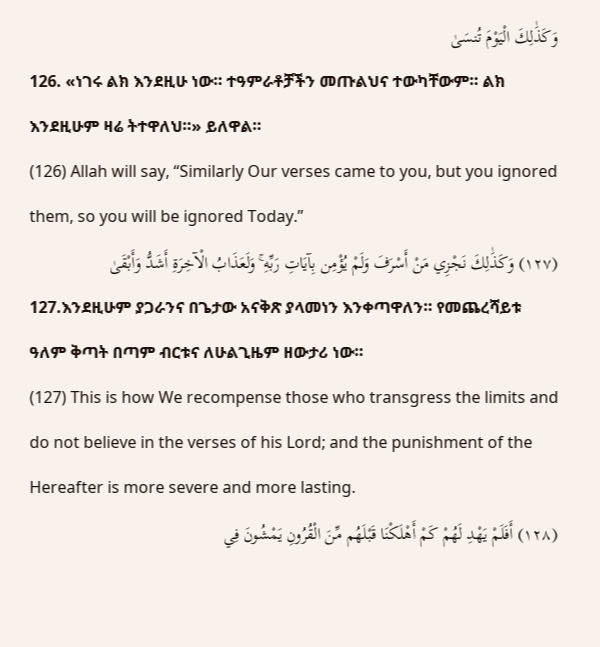وَكَذَٰلِكَ الْيَوْمَ تُنسَىٰ
126. «ነገሩ ልክ እንደዚሁ ነው። ተዓምራቶቻችን መጡልህና ተውካቸውም። ልክ እንደዚሁም ዛሬ ትተዋለህ።» ይለዋል።
(126) Allah will say, “Similarly Our verses came to you, but you ignored them, so you will be ignored Today.”
(١٢٧) وَكَذَٰلِكَ نَجْزِي مَنْ أَسْرَفَ وَلَمْ يُؤْمِن بِآيَاتِ رَبِّهِ ۚ وَلَعَذَابُ الْآخِرَةِ أَشَدُّ وَأَبْقَىٰ
127.እንደዚሁም ያጋራንና በጌታው አናቅጽ ያላመነን እንቀጣዋለን። የመጨረሻይቱ ዓለም ቅጣት በጣም ብርቱና ለሁልጊዜም ዘውታሪ ነው።
(127) This is how We recompense those who transgress the limits and do not believe in the verses of his Lord; and the punishment of the Hereafter is more severe and more lasting.
(١٢٨) أَفَلَمْ يَهْدِ لَهُمْ كَمْ أَهْلَكْنَا قَبْلَهُم مِّنَ الْقُرُونِ يَمْشُونَ فِي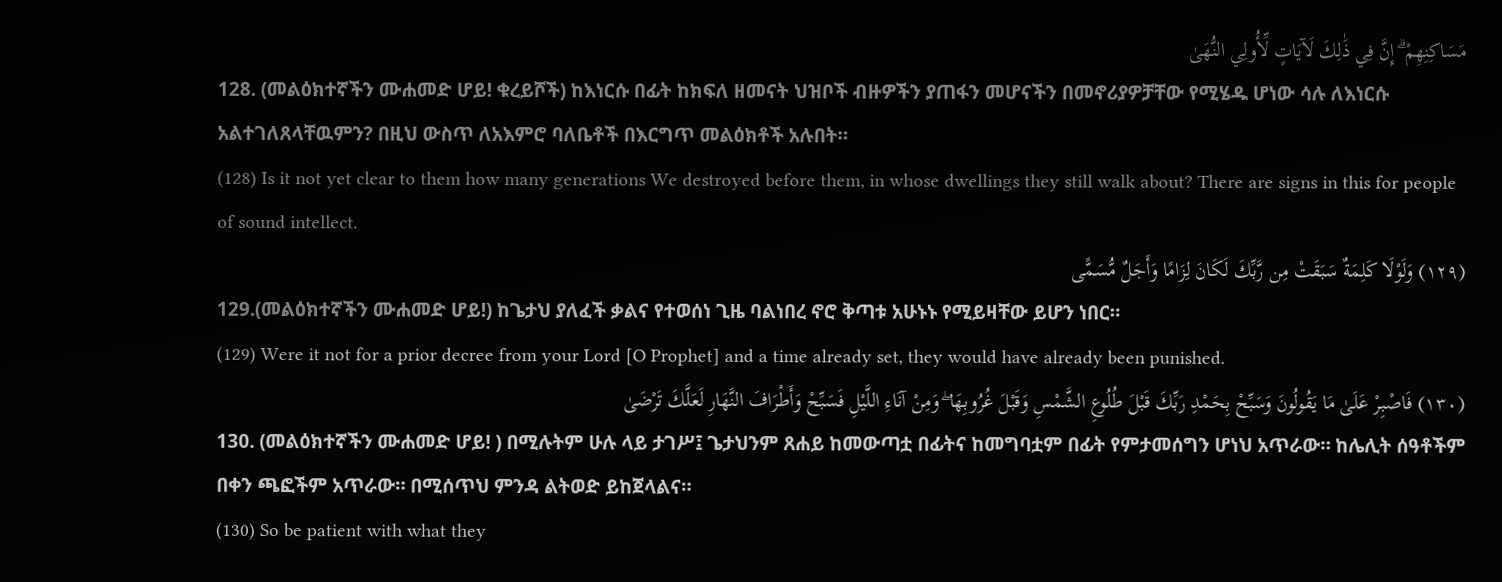مَسَاكِنِهِمْ ۗ إِنَّ فِي ذَٰلِكَ لَآيَاتٍ لِّأُولِي النُّهَىٰ
128. (መልዕክተኛችን ሙሐመድ ሆይ! ቁረይሾች) ከእነርሱ በፊት ከክፍለ ዘመናት ህዝቦች ብዙዎችን ያጠፋን መሆናችን በመኖሪያዎቻቸው የሚሄዱ ሆነው ሳሉ ለእነርሱ አልተገለጸላቸዉምን? በዚህ ውስጥ ለአእምሮ ባለቤቶች በእርግጥ መልዕክቶች አሉበት።
(128) Is it not yet clear to them how many generations We destroyed before them, in whose dwellings they still walk about? There are signs in this for people of sound intellect.
(١٢٩) وَلَوْلَا كَلِمَةٌ سَبَقَتْ مِن رَّبِّكَ لَكَانَ لِزَامًا وَأَجَلٌ مُّسَمًّى
129.(መልዕክተኛችን ሙሐመድ ሆይ!) ከጌታህ ያለፈች ቃልና የተወሰነ ጊዜ ባልነበረ ኖሮ ቅጣቱ አሁኑኑ የሚይዛቸው ይሆን ነበር።
(129) Were it not for a prior decree from your Lord [O Prophet] and a time already set, they would have already been punished.
(١٣٠) فَاصْبِرْ عَلَىٰ مَا يَقُولُونَ وَسَبِّحْ بِحَمْدِ رَبِّكَ قَبْلَ طُلُوعِ الشَّمْسِ وَقَبْلَ غُرُوبِهَا ۖ وَمِنْ آنَاءِ اللَّيْلِ فَسَبِّحْ وَأَطْرَافَ النَّهَارِ لَعَلَّكَ تَرْضَىٰ
130. (መልዕክተኛችን ሙሐመድ ሆይ! ) በሚሉትም ሁሉ ላይ ታገሥ፤ ጌታህንም ጸሐይ ከመውጣቷ በፊትና ከመግባቷም በፊት የምታመሰግን ሆነህ አጥራው። ከሌሊት ሰዓቶችም በቀን ጫፎችም አጥራው። በሚሰጥህ ምንዳ ልትወድ ይከጀላልና።
(130) So be patient with what they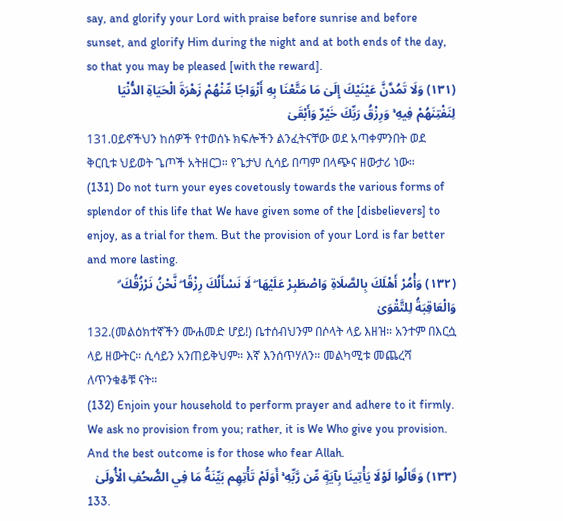say, and glorify your Lord with praise before sunrise and before sunset, and glorify Him during the night and at both ends of the day, so that you may be pleased [with the reward].
(١٣١) وَلَا تَمُدَّنَّ عَيْنَيْكَ إِلَىٰ مَا مَتَّعْنَا بِهِ أَزْوَاجًا مِّنْهُمْ زَهْرَةَ الْحَيَاةِ الدُّنْيَا لِنَفْتِنَهُمْ فِيهِ ۚ وَرِزْقُ رَبِّكَ خَيْرٌ وَأَبْقَىٰ
131.ዐይኖችህን ከሰዎች የተወሰኑ ክፍሎችን ልንፈትናቸው ወደ አጣቀምንበት ወደ ቅርቢቱ ህይወት ጌጦች አትዘርጋ። የጌታህ ሲሳይ በጣም በላጭና ዘውታሪ ነው።
(131) Do not turn your eyes covetously towards the various forms of splendor of this life that We have given some of the [disbelievers] to enjoy, as a trial for them. But the provision of your Lord is far better and more lasting.
(١٣٢) وَأْمُرْ أَهْلَكَ بِالصَّلَاةِ وَاصْطَبِرْ عَلَيْهَا ۖ لَا نَسْأَلُكَ رِزْقًا ۖ نَّحْنُ نَرْزُقُكَ ۗ وَالْعَاقِبَةُ لِلتَّقْوَىٰ
132.(መልዕክተኛችን ሙሐመድ ሆይ!) ቤተሰብህንም በሶላት ላይ እዘዝ። አንተም በእርሷ ላይ ዘውትር። ሲሳይን አንጠይቅህም። እኛ እንሰጥሃለን። መልካሚቱ መጨረሻ ለጥንቁቆቹ ናት።
(132) Enjoin your household to perform prayer and adhere to it firmly. We ask no provision from you; rather, it is We Who give you provision. And the best outcome is for those who fear Allah.
(١٣٣) وَقَالُوا لَوْلَا يَأْتِينَا بِآيَةٍ مِّن رَّبِّهِ ۚ أَوَلَمْ تَأْتِهِم بَيِّنَةُ مَا فِي الصُّحُفِ الْأُولَىٰ
133.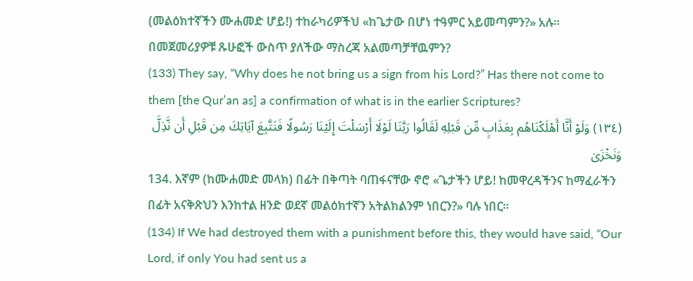(መልዕክተኛችን ሙሐመድ ሆይ!) ተከራካሪዎችህ «ከጌታው በሆነ ተዓምር አይመጣምን?» አሉ። በመጀመሪያዎቹ ጹሁፎች ውስጥ ያለችው ማስረጃ አልመጣቻቸዉምን?
(133) They say, “Why does he not bring us a sign from his Lord?” Has there not come to them [the Qur’an as] a confirmation of what is in the earlier Scriptures?
(١٣٤) وَلَوْ أَنَّا أَهْلَكْنَاهُم بِعَذَابٍ مِّن قَبْلِهِ لَقَالُوا رَبَّنَا لَوْلَا أَرْسَلْتَ إِلَيْنَا رَسُولًا فَنَتَّبِعَ آيَاتِكَ مِن قَبْلِ أَن نَّذِلَّ وَنَخْزَىٰ
134. እኛም (ከሙሐመድ መላክ) በፊት በቅጣት ባጠፋናቸው ኖሮ «ጌታችን ሆይ! ከመዋረዳችንና ከማፈራችን በፊት አናቅጽህን እንከተል ዘንድ ወደኛ መልዕክተኛን አትልክልንም ነበርን?» ባሉ ነበር።
(134) If We had destroyed them with a punishment before this, they would have said, “Our Lord, if only You had sent us a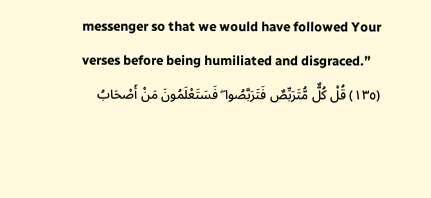messenger so that we would have followed Your verses before being humiliated and disgraced.”
(١٣٥) قُلْ كُلٌّ مُّتَرَبِّصٌ فَتَرَبَّصُوا ۖ فَسَتَعْلَمُونَ مَنْ أَصْحَابُ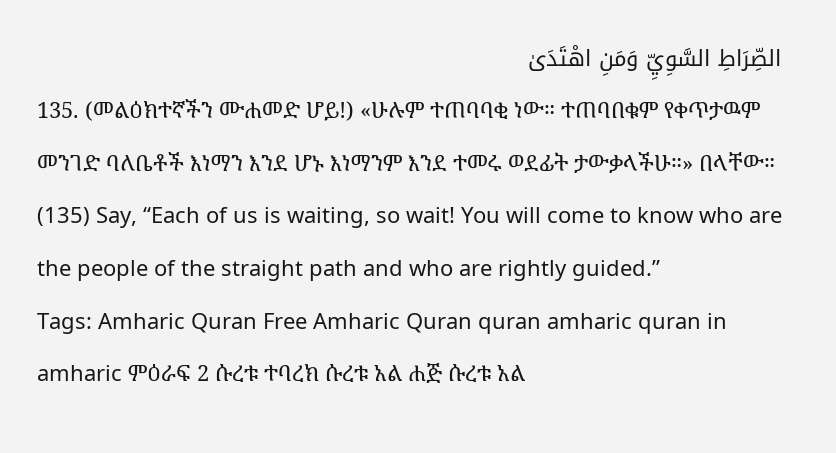الصِّرَاطِ السَّوِيِّ وَمَنِ اهْتَدَىٰ
135. (መልዕክተኛችን ሙሐመድ ሆይ!) «ሁሉም ተጠባባቂ ነው። ተጠባበቁም የቀጥታዉም መንገድ ባለቤቶች እነማን እንደ ሆኑ እነማንም እንደ ተመሩ ወደፊት ታውቃላችሁ።» በላቸው።
(135) Say, “Each of us is waiting, so wait! You will come to know who are the people of the straight path and who are rightly guided.”
Tags: Amharic Quran Free Amharic Quran quran amharic quran in amharic ምዕራፍ 2 ሱረቱ ተባረክ ሱረቱ አል ሐጅ ሱረቱ አል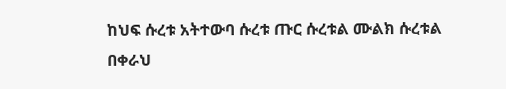ከህፍ ሱረቱ አትተውባ ሱረቱ ጡር ሱረቱል ሙልክ ሱረቱል በቀራህ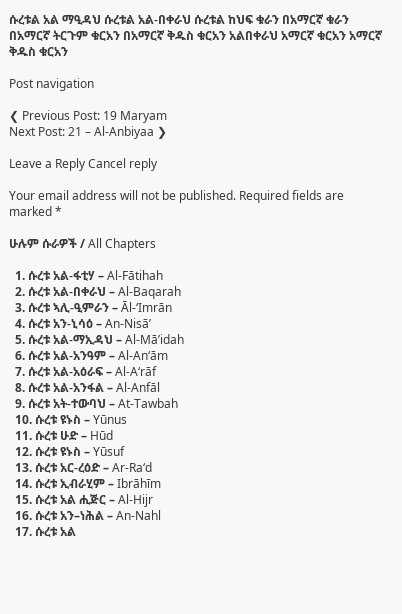ሱረቱል አል ማዒዳህ ሱረቱል አል-በቀራህ ሱረቱል ከህፍ ቁራን በአማርኛ ቁራን በአማርኛ ትርጉም ቁርአን በአማርኛ ቅዱስ ቁርአን አልበቀራህ አማርኛ ቁርአን አማርኛ ቅዱስ ቁርአን

Post navigation

❮ Previous Post: 19 Maryam
Next Post: 21 – Al-Anbiyaa ❯

Leave a Reply Cancel reply

Your email address will not be published. Required fields are marked *

ሁሉም ሱራዎች / All Chapters

  1. ሱረቱ አል-ፋቲሃ – Al-Fātihah
  2. ሱረቱ አል-በቀራህ – Al-Baqarah
  3. ሱረቱ ኣሊ-ዒምራን – Āl-‘Imrān
  4. ሱረቱ አን-ኒሳዕ – An-Nisā’
  5. ሱረቱ አል-ማኢዳህ – Al-Mā’idah
  6. ሱረቱ አል-አንዓም – Al-An‘ām
  7. ሱረቱ አል-አዕራፍ – Al-A‘rāf
  8. ሱረቱ አል-አንፋል – Al-Anfāl
  9. ሱረቱ አት-ተውባህ – At-Tawbah
  10. ሱረቱ ዩኑስ – Yūnus
  11. ሱረቱ ሁድ – Hūd
  12. ሱረቱ ዩኑስ – Yūsuf
  13. ሱረቱ አር-ረዕድ – Ar-Ra‘d
  14. ሱረቱ ኢብራሂም – Ibrāhīm
  15. ሱረቱ አል ሒጅር – Al-Hijr
  16. ሱረቱ አን–ነሕል – An-Nahl
  17. ሱረቱ አል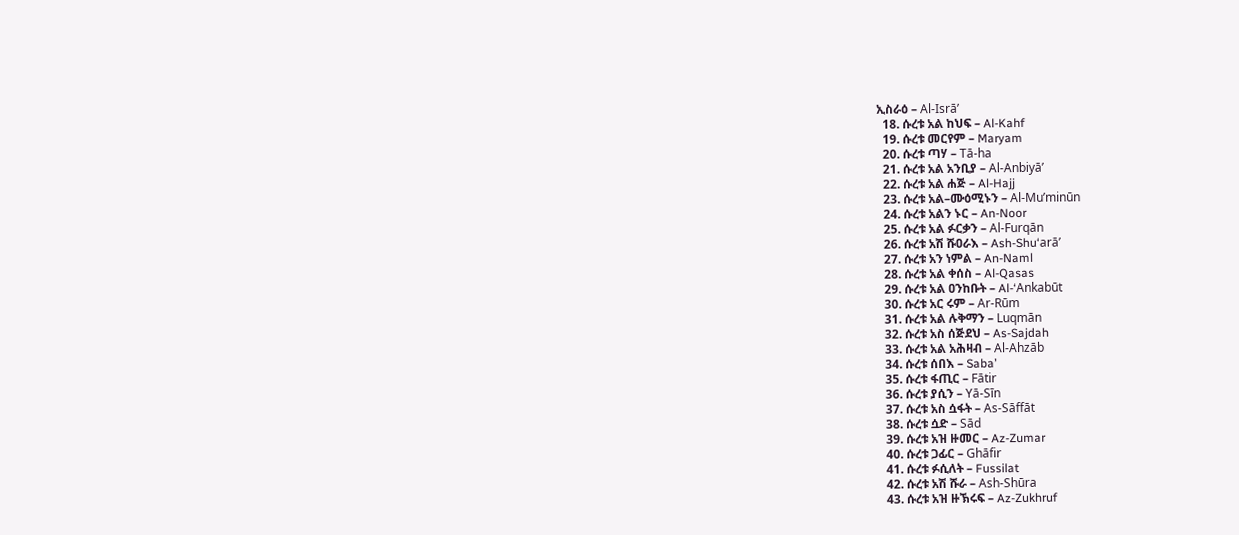ኢስራዕ – Al-Isrā’
  18. ሱረቱ አል ከህፍ – Al-Kahf
  19. ሱረቱ መርየም – Maryam
  20. ሱረቱ ጣሃ – Tā-ha
  21. ሱረቱ አል አንቢያ – Al-Anbiyā’
  22. ሱረቱ አል ሐጅ – Al-Hajj
  23. ሱረቱ አል–ሙዕሚኑን – Al-Mu’minūn
  24. ሱረቱ አልን ኑር – An-Noor
  25. ሱረቱ አል ፉርቃን – Al-Furqān
  26. ሱረቱ አሽ ሹዐራእ – Ash-Shu‘arā’
  27. ሱረቱ አን ነምል – An-Naml
  28. ሱረቱ አል ቀሰስ – Al-Qasas
  29. ሱረቱ አል ዐንከቡት – Al-‘Ankabūt
  30. ሱረቱ አር ሩም – Ar-Rūm
  31. ሱረቱ አል ሉቅማን – Luqmān
  32. ሱረቱ አስ ሰጅደህ – As-Sajdah
  33. ሱረቱ አል አሕዛብ – Al-Ahzāb
  34. ሱረቱ ሰበእ – Saba’
  35. ሱረቱ ፋጢር – Fātir
  36. ሱረቱ ያሲን – Yā-Sīn
  37. ሱረቱ አስ ሷፋት – As-Sāffāt
  38. ሱረቱ ሷድ – Sād
  39. ሱረቱ አዝ ዙመር – Az-Zumar
  40. ሱረቱ ጋፊር – Ghāfir
  41. ሱረቱ ፉሲለት – Fussilat
  42. ሱረቱ አሽ ሹራ – Ash-Shūra
  43. ሱረቱ አዝ ዙኽሩፍ – Az-Zukhruf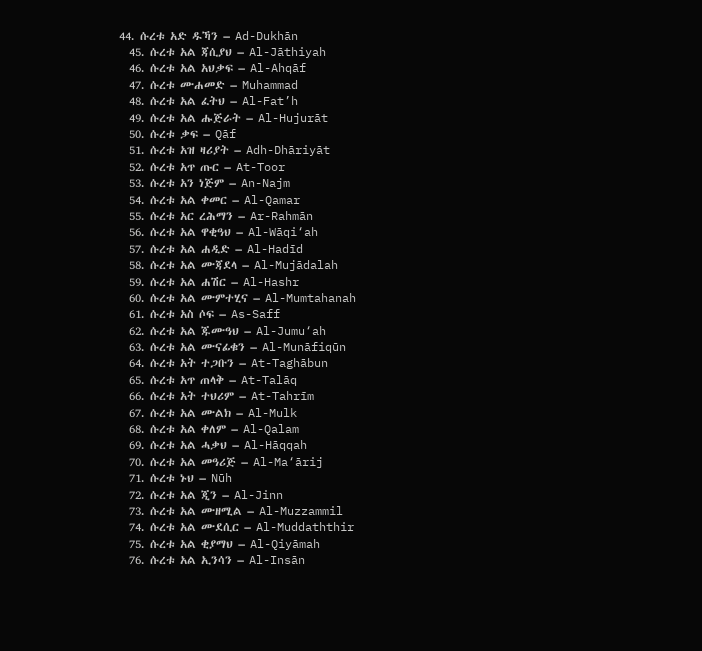44. ሱረቱ አድ ዱኻን – Ad-Dukhān
  45. ሱረቱ አል ጃሲያህ – Al-Jāthiyah
  46. ሱረቱ አል አህቃፍ – Al-Ahqāf
  47. ሱረቱ ሙሐመድ – Muhammad
  48. ሱረቱ አል ፈትህ – Al-Fat’h
  49. ሱረቱ አል ሑጅራት – Al-Hujurāt
  50. ሱረቱ ቃፍ – Qāf
  51. ሱረቱ አዝ ዛሪያት – Adh-Dhāriyāt
  52. ሱረቱ አጥ ጡር – At-Toor
  53. ሱረቱ አን ነጅም – An-Najm
  54. ሱረቱ አል ቀመር – Al-Qamar
  55. ሱረቱ አር ረሕማን – Ar-Rahmān
  56. ሱረቱ አል ዋቂዓህ – Al-Wāqi‘ah
  57. ሱረቱ አል ሐዲድ – Al-Hadīd
  58. ሱረቱ አል ሙጃደላ – Al-Mujādalah
  59. ሱረቱ አል ሐሽር – Al-Hashr
  60. ሱረቱ አል ሙምተሂና – Al-Mumtahanah
  61. ሱረቱ አስ ሶፍ – As-Saff
  62. ሱረቱ አል ጁሙዓህ – Al-Jumu‘ah
  63. ሱረቱ አል ሙናፊቁን – Al-Munāfiqūn
  64. ሱረቱ አት ተጋቡን – At-Taghābun
  65. ሱረቱ አጥ ጠላቅ – At-Talāq
  66. ሱረቱ አት ተህሪም – At-Tahrīm
  67. ሱረቱ አል ሙልክ – Al-Mulk
  68. ሱረቱ አል ቀለም – Al-Qalam
  69. ሱረቱ አል ሓቃህ – Al-Hāqqah
  70. ሱረቱ አል መዓሪጅ – Al-Ma‘ārij
  71. ሱረቱ ኑህ – Nūh
  72. ሱረቱ አል ጂን – Al-Jinn
  73. ሱረቱ አል ሙዘሚል – Al-Muzzammil
  74. ሱረቱ አል ሙደሲር – Al-Muddaththir
  75. ሱረቱ አል ቂያማህ – Al-Qiyāmah
  76. ሱረቱ አል ኢንሳን – Al-Insān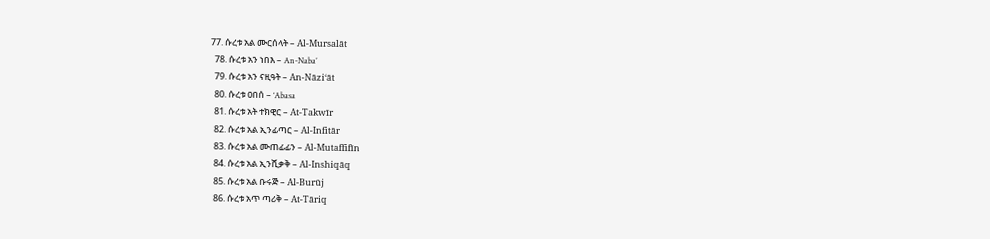77. ሱረቱ አል ሙርሰላት – Al-Mursalāt
  78. ሱረቱ አን ነበእ – An-Naba’
  79. ሱረቱ አን ናዚዓት – An-Nāzi‘āt
  80. ሱረቱ ዐበሰ – ‘Abasa
  81. ሱረቱ አት ተክዊር – At-Takwīr
  82. ሱረቱ አል ኢንፊጣር – Al-Infitār
  83. ሱረቱ አል ሙጠፊፊን – Al-Mutaffifīn
  84. ሱረቱ አል ኢንሺቃቅ – Al-Inshiqāq
  85. ሱረቱ አል ቡሩጅ – Al-Burūj
  86. ሱረቱ አጥ ጣሪቅ – At-Tāriq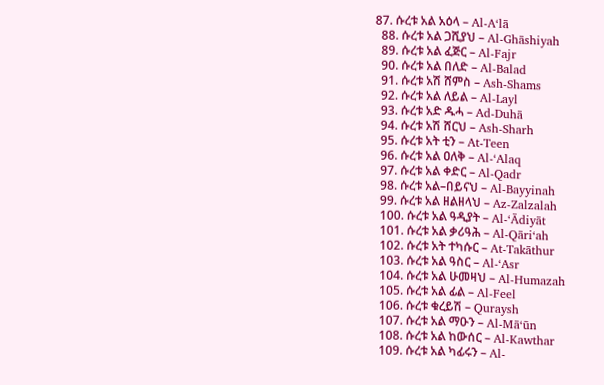87. ሱረቱ አል አዕላ – Al-A‘lā
  88. ሱረቱ አል ጋሺያህ – Al-Ghāshiyah
  89. ሱረቱ አል ፈጅር – Al-Fajr
  90. ሱረቱ አል በለድ – Al-Balad
  91. ሱረቱ አሽ ሸምስ – Ash-Shams
  92. ሱረቱ አል ለይል – Al-Layl
  93. ሱረቱ አድ ዱሓ – Ad-Duhā
  94. ሱረቱ አሽ ሸርህ – Ash-Sharh
  95. ሱረቱ አት ቲን – At-Teen
  96. ሱረቱ አል ዐለቅ – Al-‘Alaq
  97. ሱረቱ አል ቀድር – Al-Qadr
  98. ሱረቱ አል–በይናህ – Al-Bayyinah
  99. ሱረቱ አል ዘልዘላህ – Az-Zalzalah
  100. ሱረቱ አል ዓዲያት – Al-‘Ādiyāt
  101. ሱረቱ አል ቃሪዓሕ – Al-Qāri‘ah
  102. ሱረቱ አት ተካሱር – At-Takāthur
  103. ሱረቱ አል ዓስር – Al-‘Asr
  104. ሱረቱ አል ሁመዛህ – Al-Humazah
  105. ሱረቱ አል ፊል – Al-Feel
  106. ሱረቱ ቁረይሽ – Quraysh
  107. ሱረቱ አል ማዑን – Al-Mā‘ūn
  108. ሱረቱ አል ከውሰር – Al-Kawthar
  109. ሱረቱ አል ካፊሩን – Al-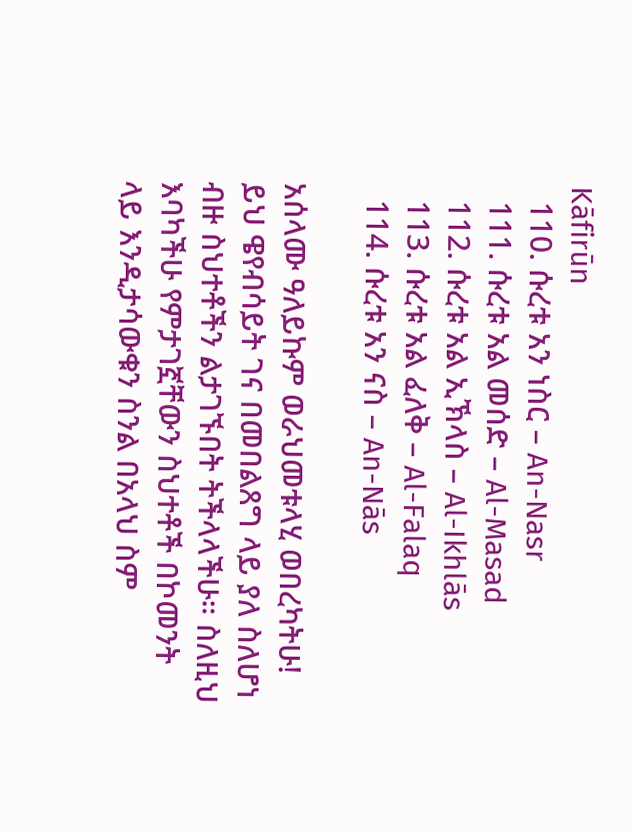Kāfirūn
  110. ሱረቱ አን ነስር – An-Nasr
  111. ሱረቱ አል መሰድ – Al-Masad
  112. ሱረቱ አል ኢኽላስ – Al-Ikhlās
  113. ሱረቱ አል ፈለቅ – Al-Falaq
  114. ሱረቱ አን ናስ – An-Nās

አሰላሙ ዓለይኩም ወራህመቱላሂ ወበረካትሁ!
ይህ ዌየብሳይት ገና በመበልጸግ ላይ ያለ ስለሆነ ብዙ ስህተቶችን ልታገኙበት ትችላላችሁ። ስለዚህ እባካችሁ የምታገኟቸውን ስህተቶች በኮመንት ላይ እንዲታሳውቁን ስንል በአላህ ስም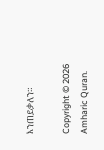እንጠይቃለን።

Copyright © 2026 Amharic Quran.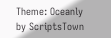Theme: Oceanly by ScriptsTown